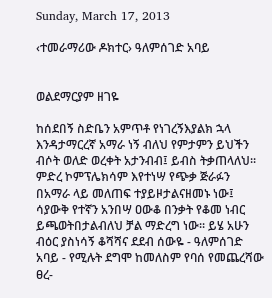Sunday, March 17, 2013

‹ተመራማሪው ዶክተር› ዓለምሰገድ አባይ


ወልደማርያም ዘገዬ

ከሰደበኝ ስድቤን አምጥቶ የነገረኝእያልክ ኋላ እንዳታማርረኛ አማራ ነኝ ብለህ የምታምን ይህችን ብሶት ወለድ ወረቀት አታንብብ፤ ይብስ ትቃጠላለህ፡፡ ምድረ ኮምፕሌክሳም እየተነሣ የጭቃ ጅራፉን በአማራ ላይ መለጠፍ ተያይዞታልናዘመኑ ነው፤ ሳያውቅ የተኛን አንበሣ ዐውቆ በንቃት የቆመ ነብር ይጫወትበታልብለህ ቻል ማድረግ ነው፡፡ ይሄ አሁን ብዕር ያስነሳኝ ቆሻሻና ደደብ ሰውዬ - ዓለምሰገድ አባይ - የሚሉት ደግሞ ከመለስም የባሰ የመጨረሻው ፀረ-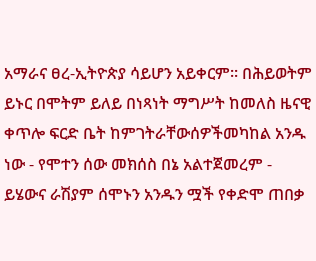አማራና ፀረ-ኢትዮጵያ ሳይሆን አይቀርም፡፡ በሕይወትም ይኑር በሞትም ይለይ በነጻነት ማግሥት ከመለስ ዜናዊ ቀጥሎ ፍርድ ቤት ከምገትራቸውሰዎችመካከል አንዱ ነው - የሞተን ሰው መክሰስ በኔ አልተጀመረም - ይሄውና ራሽያም ሰሞኑን አንዱን ሟች የቀድሞ ጠበቃ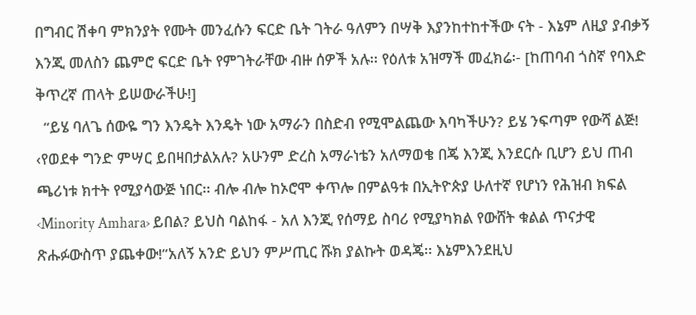በግብር ሽቀባ ምክንያት የሙት መንፈሱን ፍርድ ቤት ገትራ ዓለምን በሣቅ እያንከተከተችው ናት - እኔም ለዚያ ያብቃኝ እንጂ መለስን ጨምሮ ፍርድ ቤት የምገትራቸው ብዙ ሰዎች አሉ፡፡ የዕለቱ አዝማች መፈክሬ፡- [ከጠባብ ጎስኛ የባእድ ቅጥረኛ ጠላት ይሠውራችሁ!]
  “ይሄ ባለጌ ሰውዬ ግን እንዴት እንዴት ነው አማራን በስድብ የሚሞልጨው እባካችሁን? ይሄ ንፍጣም የውሻ ልጅ! ‹የወደቀ ግንድ ምሣር ይበዛበታልአሉ? አሁንም ድረስ አማራነቴን አለማወቄ በጄ እንጂ እንደርሱ ቢሆን ይህ ጠብ ጫሪነቱ ክተት የሚያሳውጅ ነበር፡፡ ብሎ ብሎ ከኦሮሞ ቀጥሎ በምልዓቱ በኢትዮጵያ ሁለተኛ የሆነን የሕዝብ ክፍል ‹Minority Amhara› ይበል? ይህስ ባልከፋ - አለ እንጂ የሰማይ ስባሪ የሚያካክል የውሸት ቁልል ጥናታዊ ጽሑፉውስጥ ያጨቀው!”አለኝ አንድ ይህን ምሥጢር ሹክ ያልኩት ወዳጄ፡፡ እኔምእንደዚህ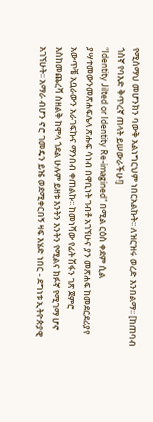የሚሰማህ መሆንክን ባውቅ አልነግርህም ነበርአልኩት፡፡ ለዝርዝሩ ወረድ እንበልማ፡፡ [ከጠባብ ጎስኛ የባእድ ቅጥረኛ ጠላት ይሠውራችሁ!]
“Identity Jilted or Identity Re-imagined” በሚል ርዕስ ቀደም ሲል ያሣተመውንመጽሐፍሌላ ጽሑፍ ሳነብ በዋቢነት ገብቶ አገኘሁና ያን መጽሐፍ ከመደርደሪያየ አውጥቼ አቧራውን አራገፍኩና ማንበብ ቀጠልኩ፡፡ ከመነሻው የፊት ሽፋን ገጽ ጀምሮ እስከመጨረሻ ስዘልቅ ከሞላ ጎደል ሁሉም ይዘቱ እንትን እንትን የሚልና ክፉኛ የሚገማ ሆኖ አገኘሁት፡፡ አማራ ብሆን ኖሮ ገመዴን ይዤ ወደሚቀርበኝ ዛፍ እሄድ ነበር - ደግነቱ ኢትዮጵያዊ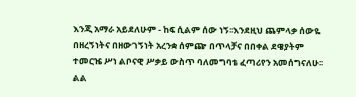እንጂ አማራ አይደለሁም - ከፍ ሲልም ሰው ነኝ፡፡እንደዚህ ጨምላቃ ሰውዬ በዘረኝነትና በዘውገኝነት አረንቋ ሰምጬ በጥላቻና በበቀል ደዌያትም ተመርዤ ሥነ ልቦናዊ ሥቃይ ውስጥ ባለመግባቴ ፈጣሪየን አመሰግናለሁ፡፡ልል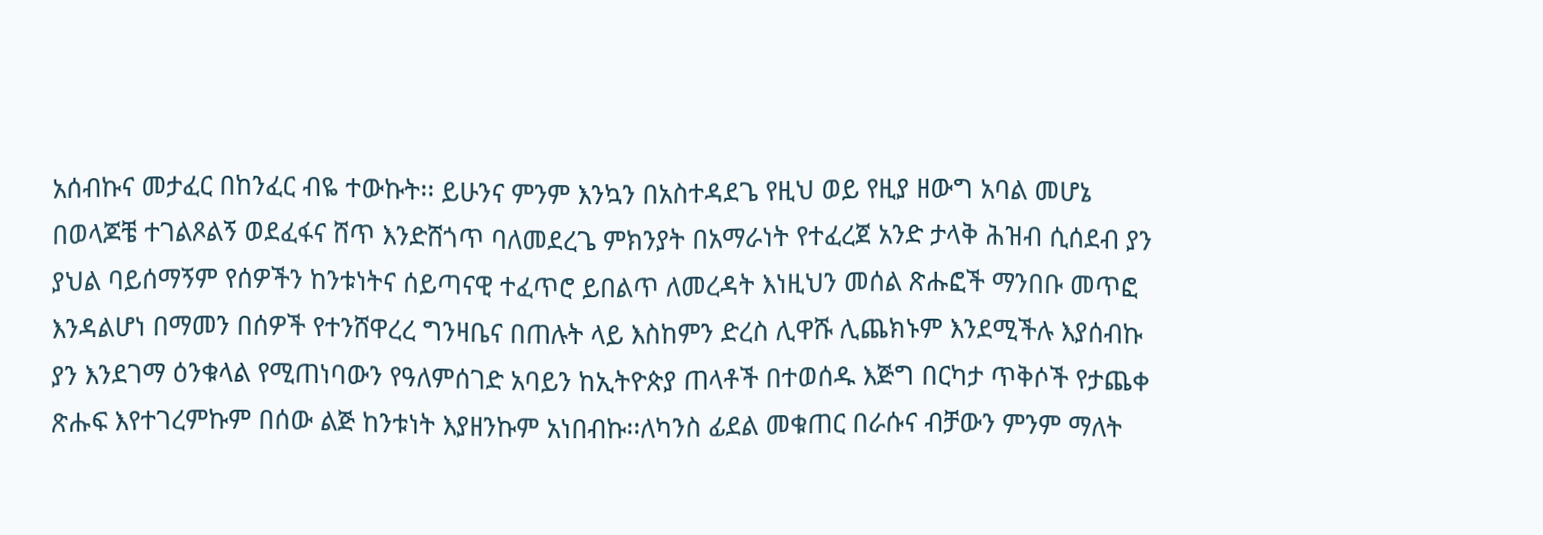አሰብኩና መታፈር በከንፈር ብዬ ተውኩት፡፡ ይሁንና ምንም እንኳን በአስተዳደጌ የዚህ ወይ የዚያ ዘውግ አባል መሆኔ በወላጆቼ ተገልጾልኝ ወደፈፋና ሸጥ እንድሸጎጥ ባለመደረጌ ምክንያት በአማራነት የተፈረጀ አንድ ታላቅ ሕዝብ ሲሰደብ ያን ያህል ባይሰማኝም የሰዎችን ከንቱነትና ሰይጣናዊ ተፈጥሮ ይበልጥ ለመረዳት እነዚህን መሰል ጽሑፎች ማንበቡ መጥፎ እንዳልሆነ በማመን በሰዎች የተንሸዋረረ ግንዛቤና በጠሉት ላይ እስከምን ድረስ ሊዋሹ ሊጨክኑም እንደሚችሉ እያሰብኩ ያን እንደገማ ዕንቁላል የሚጠነባውን የዓለምሰገድ አባይን ከኢትዮጵያ ጠላቶች በተወሰዱ እጅግ በርካታ ጥቅሶች የታጨቀ ጽሑፍ እየተገረምኩም በሰው ልጅ ከንቱነት እያዘንኩም አነበብኩ፡፡ለካንስ ፊደል መቁጠር በራሱና ብቻውን ምንም ማለት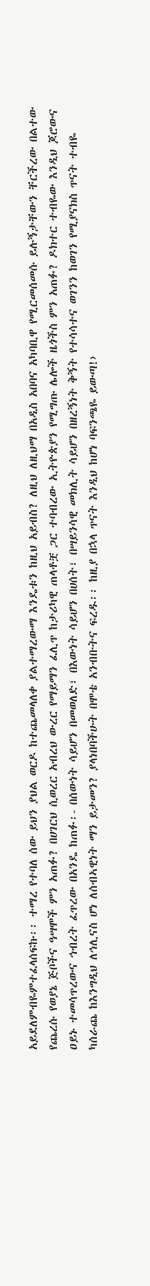አይደለምብዬምተፈላሰፍኩ፡፡ ተማረ የተባለ ሰው ይህን ያህል ወርዶ ከተጨመላለቀ ያልተማረውማ እንዴቱን ከዚህ አይብስ? ለዚህ ለዚህማ በአዲስ አበባና አካባቢዋ የሚርመሰመሱ ይሉኝታቸውን ቸርችረው በልተው የጨረሱ የወያኔ ጅቦችና ዓሣሞች ምን አጠፉ? በሀገርህ ሲወረር አብረህ ውረር የማይማን ፈሊጥ ከታሪካዊ ጠላቶቿ ጋር ተባብረው ኢትዮጵያን የሚግጡ ሌሎች ዜጎችስ ምን አጠፉ? ዶክተር ተብዬው እንዲህ ጆሮውና ዐይኑ ተመሳጥረውና ኅብረት ፈጥረው በአንዴ ከጠፉ፡- በሰውነት ሳይሆን በመወለድ፣ በእውነት ሳይሆን በሀሰት፣ በሣይንሳዊ መክሊት ሳይሆን በዘረኝነት ቅኝት የተሳሳተና ወገንን ከወገን የሚያናክስ ጥናት ተብዬ ካሰራጨ ከእንግዲህ ለኅሊናስ ሆነ ለሰብኣዊነት ማን ይታመን? ያላነበባችሁት በሞቴ አንብቡትና ፍረዱ፡፡ ከዚያ በኋላ ጥናት እንዲህ ከሆነ ባፍንጫዬ ይውጣ!›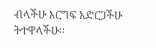ብላችሁ እርግፍ አድርጋችሁ ትተዋላችሁ፡፡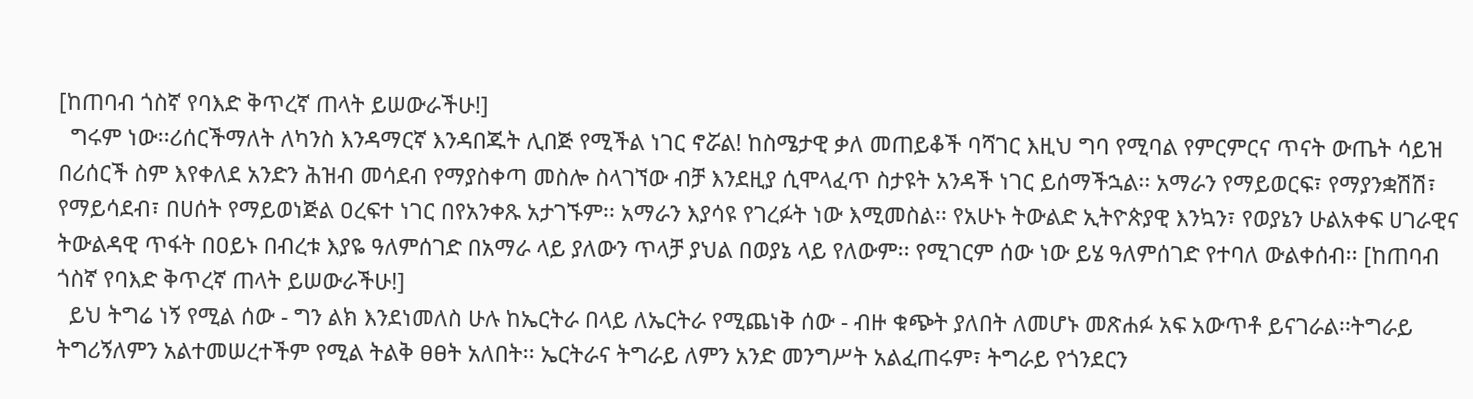[ከጠባብ ጎስኛ የባእድ ቅጥረኛ ጠላት ይሠውራችሁ!]
  ግሩም ነው፡፡ሪሰርችማለት ለካንስ እንዳማርኛ እንዳበጁት ሊበጅ የሚችል ነገር ኖሯል! ከስሜታዊ ቃለ መጠይቆች ባሻገር እዚህ ግባ የሚባል የምርምርና ጥናት ውጤት ሳይዝ በሪሰርች ስም እየቀለደ አንድን ሕዝብ መሳደብ የማያስቀጣ መስሎ ስላገኘው ብቻ እንደዚያ ሲሞላፈጥ ስታዩት አንዳች ነገር ይሰማችኋል፡፡ አማራን የማይወርፍ፣ የማያንቋሽሽ፣ የማይሳደብ፣ በሀሰት የማይወነጅል ዐረፍተ ነገር በየአንቀጹ አታገኙም፡፡ አማራን እያሳዩ የገረፉት ነው እሚመስል፡፡ የአሁኑ ትውልድ ኢትዮጵያዊ እንኳን፣ የወያኔን ሁልአቀፍ ሀገራዊና ትውልዳዊ ጥፋት በዐይኑ በብረቱ እያዬ ዓለምሰገድ በአማራ ላይ ያለውን ጥላቻ ያህል በወያኔ ላይ የለውም፡፡ የሚገርም ሰው ነው ይሄ ዓለምሰገድ የተባለ ውልቀሰብ፡፡ [ከጠባብ ጎስኛ የባእድ ቅጥረኛ ጠላት ይሠውራችሁ!]
  ይህ ትግሬ ነኝ የሚል ሰው - ግን ልክ እንደነመለስ ሁሉ ከኤርትራ በላይ ለኤርትራ የሚጨነቅ ሰው - ብዙ ቁጭት ያለበት ለመሆኑ መጽሐፉ አፍ አውጥቶ ይናገራል፡፡ትግራይ ትግሪኝለምን አልተመሠረተችም የሚል ትልቅ ፀፀት አለበት፡፡ ኤርትራና ትግራይ ለምን አንድ መንግሥት አልፈጠሩም፣ ትግራይ የጎንደርን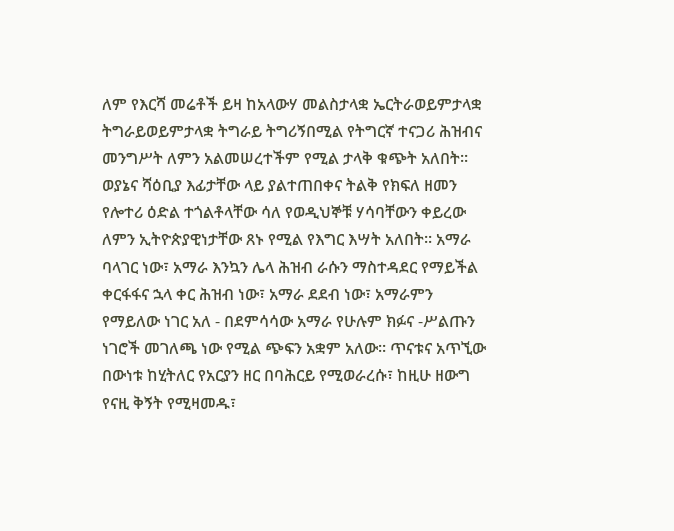ለም የእርሻ መሬቶች ይዛ ከአላውሃ መልስታላቋ ኤርትራወይምታላቋ ትግራይወይምታላቋ ትግራይ ትግሪኝበሚል የትግርኛ ተናጋሪ ሕዝብና መንግሥት ለምን አልመሠረተችም የሚል ታላቅ ቁጭት አለበት፡፡ ወያኔና ሻዕቢያ እፊታቸው ላይ ያልተጠበቀና ትልቅ የክፍለ ዘመን የሎተሪ ዕድል ተጎልቶላቸው ሳለ የወዲህኞቹ ሃሳባቸውን ቀይረው ለምን ኢትዮጵያዊነታቸው ጸኑ የሚል የእግር እሣት አለበት፡፡ አማራ ባላገር ነው፣ አማራ እንኳን ሌላ ሕዝብ ራሱን ማስተዳደር የማይችል ቀርፋፋና ኋላ ቀር ሕዝብ ነው፣ አማራ ደደብ ነው፣ አማራምን የማይለው ነገር አለ - በደምሳሳው አማራ የሁሉም ክፉና -ሥልጡን ነገሮች መገለጫ ነው የሚል ጭፍን አቋም አለው፡፡ ጥናቱና አጥኚው በውነቱ ከሂትለር የአርያን ዘር በባሕርይ የሚወራረሱ፣ ከዚሁ ዘውግ የናዚ ቅኝት የሚዛመዱ፣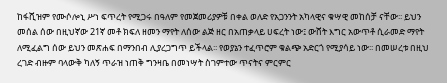ከፋሺዝም የሙሶሎኒ ሥነ ፍጥረት የሚጋሩ በዓለም የመጀመሪያዎቹ በቀል ወለድ የአጋንንት አካላዊና ቁሣዊ መከሰቻ ናቸው፡፡ ይህን መሰል ሰው በዚህኛው 21ኛ መቶ ክፍለ ዘመን ማየት ለሰው ልጅ ዘር በአጠቃላይ ሀፍረት ነው፤ ውሸት እግር አውጥቶ ሲራመድ ማየት ለሚፈልግ ሰው ይህን መጽሐፍ በማንበብ ሊያረጋግጥ ይችላል፡፡ የወያኔን ተፈጥሮም ቁልጭ አድርጎ የሚያሳይ ነው፡፡ በመሠረቱ በዚህ ረገድ ብዙም ባላውቅ ካለኝ ጥራዝ ነጠቅ ግንዛቤ በመነሣት ስገምተው ጥናትና ምርምር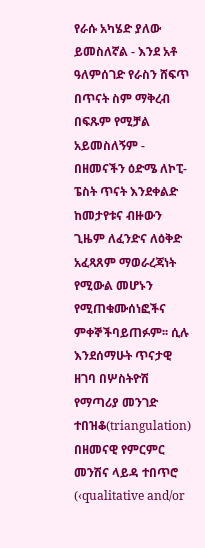የራሱ አካሄድ ያለው ይመስለኛል - እንደ አቶ ዓለምሰገድ የራስን ሸፍጥ በጥናት ስም ማቅረብ በፍጹም የሚቻል አይመስለኝም - በዘመናችን ዕድሜ ለኮፒ-ፔስት ጥናት እንደቀልድ ከመታየቱና ብዙውን ጊዜም ለፈንድና ለዕቅድ አፈጻጸም ማወራረጃነት የሚውል መሆኑን የሚጠቁሙሰነፎችና ምቀኞችባይጠፉም፡፡ ሲሉ እንደሰማሁት ጥናታዊ ዘገባ በሦስትዮሽ የማጣሪያ መንገድ ተበዝቆ(triangulation) በዘመናዊ የምርምር መንሽና ላይዳ ተበጥሮ (‹qualitative and/or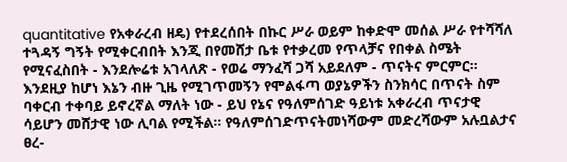quantitative የአቀራረብ ዘዴ) የተደረሰበት በኩር ሥራ ወይም ከቀድሞ መሰል ሥራ የተሻሻለ ተጓዳኝ ግኝት የሚቀርብበት እንጂ በየመሸታ ቤቱ የተቃረመ የጥላቻና የበቀል ስሜት የሚናፈስበት - እንደሎሬቱ አገላለጽ - የወሬ ማንፈሻ ጋሻ አይደለም - ጥናትና ምርምር፡፡ እንደዚያ ከሆነ እኔን ብዙ ጊዜ የሚገጥመኝን የሞልፋጣ ወያኔዎችን ስንክሳር በጥናት ስም ባቀርብ ተቀባይ ይኖረኛል ማለት ነው - ይህ የኔና የዓለምሰገድ ዓይነቱ አቀራረብ ጥናታዊ ሳይሆን መሸታዊ ነው ሊባል የሚችል፡፡ የዓለምሰገድጥናትመነሻውም መድረሻውም አሉቧልታና ፀረ-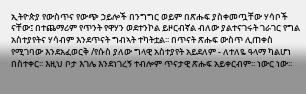ኢትዮጵያ የውስጥና የውጭ ኃይሎች በንግግር ወይም በጽሑፍ ያስቀመጧቸው ሃሳቦች ናቸው፤ በተጨማሪም የጥንት የዋሃን ወደተንኮል ይዞርብኛል ብለው ያልተናገሩት ገራገር የግል አስተያየትና ሃሳብም እንደጥናት ግብኣት ተካትቷል፡፡ በጥናት ጽሑፍ ውስጥ ሊጠቀስ የሚገባው እንደአፈወርቅ /የሱስ ያለው ግላዊ አስተያየት አይደለም - ለተለዬ ዓላማ ካልሆነ በስተቀር፡፡ እዚህ ቦታ እገሌ እንደነገረኝ ተብሎም ጥናታዊ ጽሑፍ አይቀርብም፡፡ ነውር ነው፡፡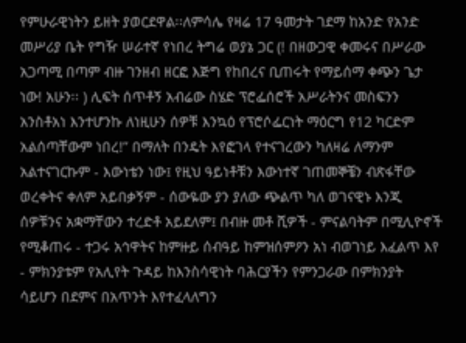የምሁራዊነትን ይዘት ያወርደዋል፡፡ለምሳሌ የዛሬ 17 ዓመታት ገደማ ከአንድ የአንድ መሥሪያ ቤት የግዥ ሠራተኛ የነበረ ትግሬ ወያኔ ጋር (! በዘውጋዊ ቀመሩና በሥራው አጋጣሚ በጣም ብዙ ገንዘብ ዘርፎ እጅግ የከበረና ቢጠሩት የማይሰማ ቀጭን ጌታ ነው! አሁን፡፡ ) ሊፍት ሰጥቶኝ አብሬው ስሄድ ፕሮፌሰሮች አሥራትንና መስፍንን አንስቶአነ እንተሆንኩ ለነዚሁን ሰዎቹ እንኳዕ የፕሮሶፌርነት ማዕርግ የ12 ካርድም አልሰጣቸውም ነበረ!” በማለት በንዴት እየፎገላ የተናገረውን ካለዛሬ ለማንም አልተናገርኩም - እውነቴን ነው፤ የዚህ ዓይነቶቹን እውነተኛ ገጠመኞቼን ብጽፋቸው ወረቀትና ቀለም አይበቃኝም - ሰውዬው ያን ያለው ጭልጥ ካለ ወገናዊኑ እንጂ ሰዎቹንና አቋማቸውን ተረድቶ አይደለም፤ በብዙ መቶ ሺዎች - ምናልባትም በሚሊዮኖች የሚቆጠሩ - ተጋሩ አኅዋትና ከምዙይ ሰብዓይ ከምዝሰምዖን አነ ብወገነይ እፈልጥ እየ - ምክንያቱም የአሊየት ጉዳይ ከእንስሳዊነት ባሕርያችን የምንጋራው በምክንያት ሳይሆን በደምና በአጥንት እየተፈላለግን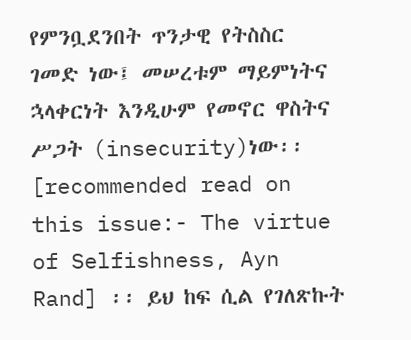የምንቧደንበት ጥንታዊ የትስስር ገመድ ነው፤ መሠረቱም ማይምነትና ኋላቀርነት እንዲሁም የመኖር ዋስትና ሥጋት (insecurity)ነው፡፡ [recommended read on this issue:- The virtue of Selfishness, Ayn Rand] ፡፡ ይህ ከፍ ሲል የገለጽኩት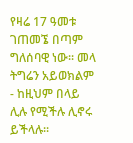የዛሬ 17 ዓመቱ ገጠመኜ በጣም ግለሰባዊ ነው፡፡ መላ ትግሬን አይወክልም - ከዚህም በላይ ሊሉ የሚችሉ ሊኖሩ ይችላሉ፡፡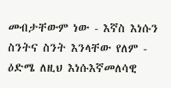መብታቸውም ነው - እኛስ እነሱን ስንትና ስንት እንላቸው የለም - ዕድሜ ለዚህ እነሱእኛመለሳዊ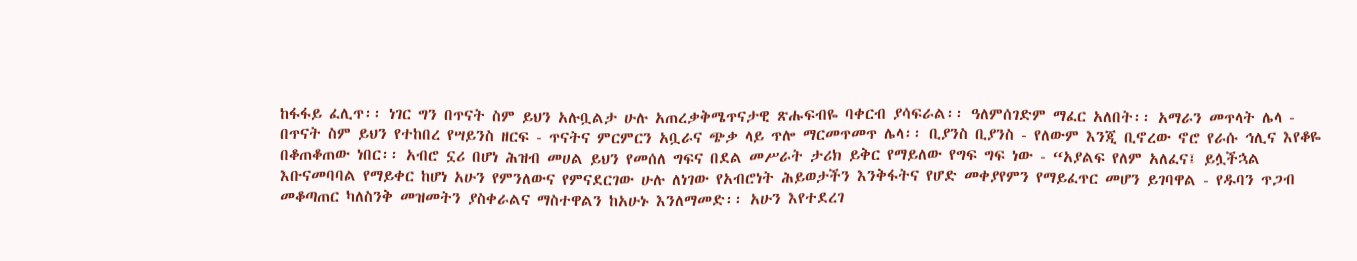ከፋፋይ ፈሊጥ፡፡ ነገር ግን በጥናት ስም ይህን አሉቧልታ ሁሉ አጠረቃቅሜጥናታዊ ጽሑፍብዬ ባቀርብ ያሳፍራል፡፡ ዓለምሰገድም ማፈር አለበት፡፡ አማራን መጥላት ሌላ - በጥናት ስም ይህን የተከበረ የሣይንስ ዘርፍ - ጥናትና ምርምርን አቧራና ጭቃ ላይ ጥሎ ማርመጥመጥ ሌላ፡፡ ቢያንስ ቢያንስ - የለውም እንጂ ቢኖረው ኖሮ የራሱ ኅሊና እየቆዬ በቆጠቆጠው ነበር፡፡ አብሮ ኗሪ በሆነ ሕዝብ መሀል ይህን የመሰለ ግፍና በደል መሥራት ታሪክ ይቅር የማይለው የግፍ ግፍ ነው - “አያልፍ የለም አለፈና፤ ይሏችኋል እቡናመባባል የማይቀር ከሆነ አሁን የምንለውና የምናደርገው ሁሉ ለነገው የአብሮነት ሕይወታችን እንቅፋትና የሆድ መቀያየምን የማይፈጥር መሆን ይገባዋል - የዱባን ጥጋብ መቆጣጠር ካለስንቅ መዝመትን ያስቀራልና ማስተዋልን ከአሁኑ እንለማመድ፡፡ አሁን እየተደረገ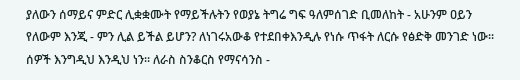ያለውን ሰማይና ምድር ሊቋቋሙት የማይችሉትን የወያኔ ትግሬ ግፍ ዓለምሰገድ ቢመለከት - አሁንም ዐይን የለውም እንጂ - ምን ሊል ይችል ይሆን? ለነገሩአውቆ የተደበቀእንዲሉ የነሱ ጥፋት ለርሱ የፅድቅ መንገድ ነው፡፡ ሰዎች እንግዲህ እንዲህ ነን፡፡ ለራስ ስንቆርስ የማናሳንስ -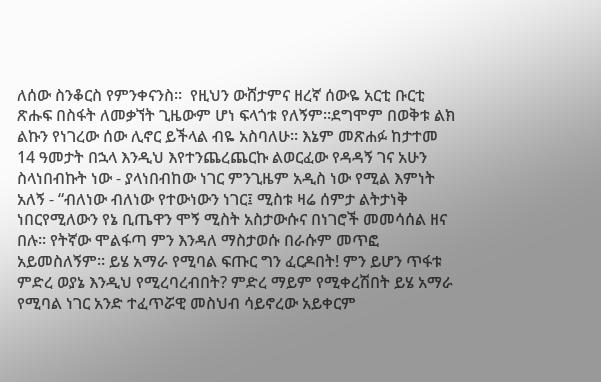ለሰው ስንቆርስ የምንቀናንስ፡፡  የዚህን ውሸታምና ዘረኛ ሰውዬ አርቲ ቡርቲ ጽሑፍ በስፋት ለመቃኘት ጊዜውም ሆነ ፍላጎቱ የለኝም፡፡ደግሞም በወቅቱ ልክ ልኩን የነገረው ሰው ሊኖር ይችላል ብዬ አስባለሁ፡፡ እኔም መጽሐፉ ከታተመ 14 ዓመታት በኋላ እንዲህ እየተንጨረጨርኩ ልወርፈው የዳዳኝ ገና አሁን ስላነበብኩት ነው - ያላነበብከው ነገር ምንጊዜም አዲስ ነው የሚል እምነት አለኝ - “ብለነው ብለነው የተውነውን ነገር፤ ሚስቱ ዛሬ ሰምታ ልትታነቅ ነበርየሚለውን የኔ ቢጤዋን ሞኝ ሚስት አስታውሱና በነገሮች መመሳሰል ዘና በሉ፡፡ የትኛው ሞልፋጣ ምን እንዳለ ማስታወሱ በራሱም መጥፎ አይመስለኝም፡፡ ይሄ አማራ የሚባል ፍጡር ግን ፈርዶበት! ምን ይሆን ጥፋቱ ምድረ ወያኔ እንዲህ የሚረባረብበት? ምድረ ማይም የሚቀረሽበት ይሄ አማራ የሚባል ነገር አንድ ተፈጥሯዊ መስህብ ሳይኖረው አይቀርም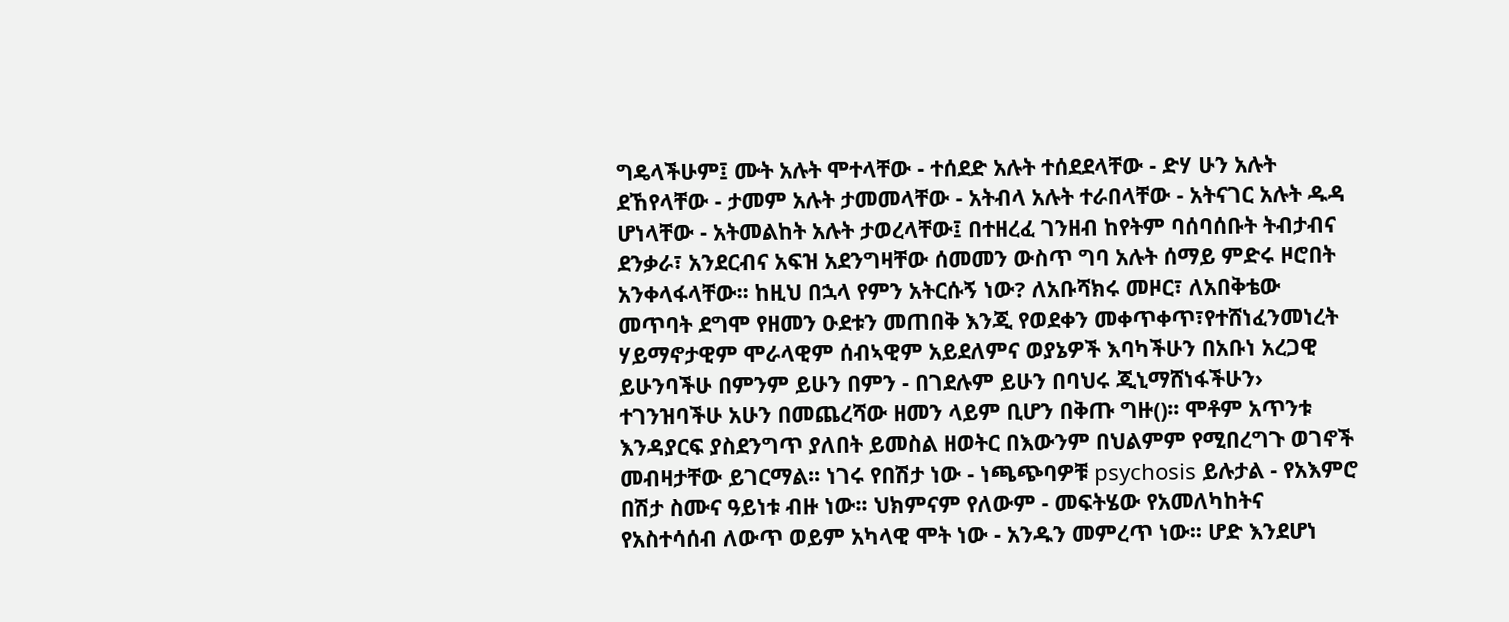ግዴላችሁም፤ ሙት አሉት ሞተላቸው - ተሰደድ አሉት ተሰደደላቸው - ድሃ ሁን አሉት ደኸየላቸው - ታመም አሉት ታመመላቸው - አትብላ አሉት ተራበላቸው - አትናገር አሉት ዱዳ ሆነላቸው - አትመልከት አሉት ታወረላቸው፤ በተዘረፈ ገንዘብ ከየትም ባሰባሰቡት ትብታብና ደንቃራ፣ አንደርብና አፍዝ አደንግዛቸው ሰመመን ውስጥ ግባ አሉት ሰማይ ምድሩ ዞሮበት አንቀላፋላቸው፡፡ ከዚህ በኋላ የምን አትርሱኝ ነው? ለአቡሻክሩ መዞር፣ ለአበቅቴው መጥባት ደግሞ የዘመን ዑደቱን መጠበቅ እንጂ የወደቀን መቀጥቀጥ፣የተሸነፈንመነረት ሃይማኖታዊም ሞራላዊም ሰብኣዊም አይደለምና ወያኔዎች እባካችሁን በአቡነ አረጋዊ ይሁንባችሁ በምንም ይሁን በምን - በገደሉም ይሁን በባህሩ ጂኒማሸነፋችሁን›  ተገንዝባችሁ አሁን በመጨረሻው ዘመን ላይም ቢሆን በቅጡ ግዙ()፡፡ ሞቶም አጥንቱ እንዳያርፍ ያስደንግጥ ያለበት ይመስል ዘወትር በእውንም በህልምም የሚበረግጉ ወገኖች መብዛታቸው ይገርማል፡፡ ነገሩ የበሽታ ነው - ነጫጭባዎቹ psychosis ይሉታል - የአእምሮ በሽታ ስሙና ዓይነቱ ብዙ ነው፡፡ ህክምናም የለውም - መፍትሄው የአመለካከትና የአስተሳሰብ ለውጥ ወይም አካላዊ ሞት ነው - አንዱን መምረጥ ነው፡፡ ሆድ እንደሆነ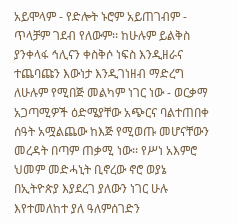አይሞላም - የድሎት ኑሮም አይጠገብም - ጥላቻም ገደብ የለውም፡፡ ከሁሉም ይልቅስ ያንቀላፋ ኅሊናን ቀስቅሶ ነፍስ እንዲዘራና ተጨባጩን እውነታ እንዲገነዘብ ማድረግ ለሁሉም የሚበጅ መልካም ነገር ነው - ወርቃማ አጋጣሚዎች ዕድሜያቸው አጭርና ባልተጠበቀ ሰዓት አሟልጨው ከእጅ የሚወጡ መሆናቸውን መረዳት በጣም ጠቃሚ ነው፡፡ የሥነ አእምሮ ህመም መድሓኒት ቢኖረው ኖሮ ወያኔ በኢትዮጵያ እያደረገ ያለውን ነገር ሁሉ እየተመለከተ ያለ ዓለምሰገድን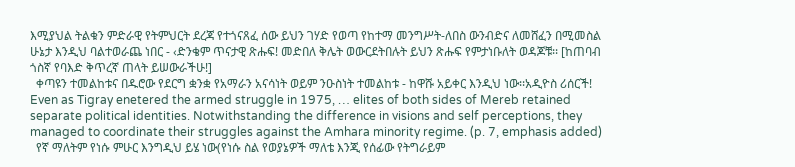እሚያህል ትልቁን ምድራዊ የትምህርት ደረጃ የተጎናጸፈ ሰው ይህን ገሃድ የወጣ የከተማ መንግሥት-ለበስ ውንብድና ለመሸፈን በሚመስል ሁኔታ እንዲህ ባልተወራጨ ነበር - ‹ድንቄም ጥናታዊ ጽሑፍ! መድበለ ቅሌት ወውርደትበሉት ይህን ጽሑፍ የምታነቡለት ወዳጆቹ፡፡ [ከጠባብ ጎስኛ የባእድ ቅጥረኛ ጠላት ይሠውራችሁ!]
  ቀጣዩን ተመልከቱና በዱሮው የደርግ ቋንቋ የአማራን አናሳነት ወይም ንዑስነት ተመልከቱ - ከዋሹ አይቀር እንዲህ ነው፡፡አዲዮስ ሪሰርች!
Even as Tigray enetered the armed struggle in 1975, … elites of both sides of Mereb retained separate political identities. Notwithstanding the difference in visions and self perceptions, they managed to coordinate their struggles against the Amhara minority regime. (p. 7, emphasis added)
  የኛ ማለትም የነሱ ምሁር እንግዲህ ይሄ ነው(የነሱ ስል የወያኔዎች ማለቴ እንጂ የሰፊው የትግራይም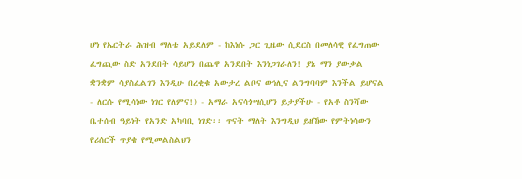ሆነ የኤርትራ ሕዝብ ማለቴ አይደለም - ከእነሱ ጋር ጊዜው ሲደርስ በመለሳዊ የፈግጠው ፈግጪው ስድ አንደበት ሳይሆን በጨዋ አንደበት እንነጋገራለን! ያኔ ማን ያውቃል ቋንቋም ሳያስፈልገን እንዲሁ በረቂቁ አውታረ ልቦና ወኅሊና ልንግባባም እንችል ይሆናል - ለርሱ የሚሳነው ነገር የለምና!) - አማራ አናሳጎሣሲሆን ይታያችሁ - የአቶ ስንሻው ቤተሰብ ዓይነት የአንድ አካባቢ ነገድ፡፡ ጥናት ማለት እንግዲህ ይዘኸው የምትነሳውን የሪሰርች ጥያቄ የሚመልስልህን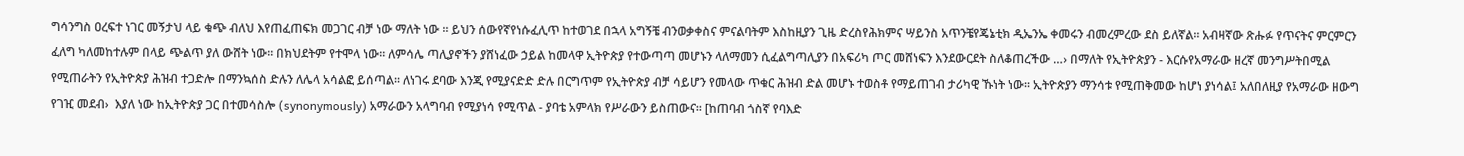ግሳንግስ ዐረፍተ ነገር መኝታህ ላይ ቁጭ ብለህ እየጠፈጠፍክ መጋገር ብቻ ነው ማለት ነው ፡፡ ይህን ሰውየኛየነሱፈሊጥ ከተወገደ በኋላ አግኝቼ ብንወቃቀስና ምናልባትም እስከዚያን ጊዜ ድረስየሕክምና ሣይንስ አጥንቼየጄኔቲክ ዲኤንኤ ቀመሩን ብመረምረው ደስ ይለኛል፡፡ አብዛኛው ጽሑፉ የጥናትና ምርምርን ፈለግ ካለመከተሉም በላይ ጭልጥ ያለ ውሸት ነው፡፡ በክህደትም የተሞላ ነው፡፡ ለምሳሌ ጣሊያኖችን ያሸነፈው ኃይል ከመላዋ ኢትዮጵያ የተውጣጣ መሆኑን ላለማመን ሲፈልግጣሊያን በአፍሪካ ጦር መሸነፍን እንደውርደት ስለቆጠረችው …› በማለት የኢትዮጵያን - እርሱየአማራው ዘረኛ መንግሥትበሚል የሚጠራትን የኢትዮጵያ ሕዝብ ተጋድሎ በማንኳሰስ ድሉን ለሌላ አሳልፎ ይሰጣል፡፡ ለነገሩ ደባው እንጂ የሚያናድድ ድሉ በርግጥም የኢትዮጵያ ብቻ ሳይሆን የመላው ጥቁር ሕዝብ ድል መሆኑ ተወስቶ የማይጠገብ ታሪካዊ ኹነት ነው፡፡ ኢትዮጵያን ማንሳቱ የሚጠቅመው ከሆነ ያነሳል፤ አለበለዚያ የአማራው ዘውግ የገዢ መደብ›  እያለ ነው ከኢትዮጵያ ጋር በተመሳስሎ (synonymously) አማራውን አላግባብ የሚያነሳ የሚጥል - ያባቴ አምላክ የሥራውን ይስጠውና፡፡ [ከጠባብ ጎስኛ የባእድ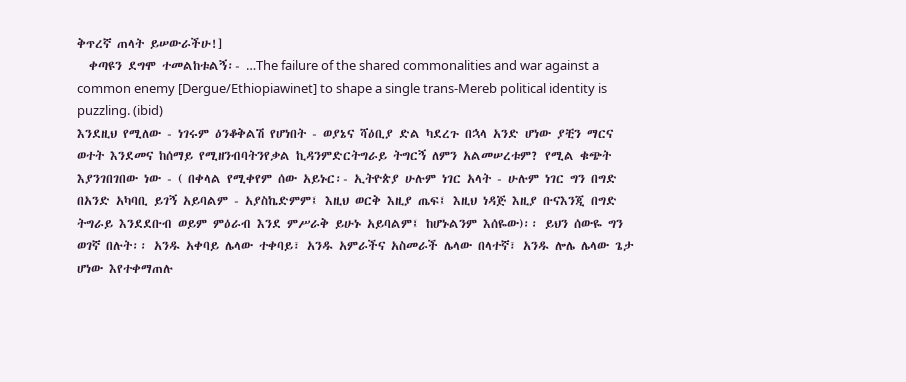ቅጥረኛ ጠላት ይሠውራችሁ!]
  ቀጣዩን ደግሞ ተመልከቱልኝ፡- …The failure of the shared commonalities and war against a common enemy [Dergue/Ethiopiawinet] to shape a single trans-Mereb political identity is puzzling. (ibid)
እንደዚህ የሚለው - ነገሩም ዕንቆቅልሽ የሆነበት - ወያኔና ሻዕቢያ ድል ካደረጉ በኋላ አንድ ሆነው ያቺን ማርና ወተት እንደመና ከሰማይ የሚዘንብባትንየቃል ኪዳንምድርትግራይ ትግርኝ ለምን አልመሠረቱም? የሚል ቁጭት እያንገበገበው ነው - ( በቀላል የሚቀየም ሰው አይኑር፡- ኢትዮጵያ ሁሉም ነገር አላት - ሁሉም ነገር ግን በግድ በአንድ አካባቢ ይገኝ አይባልም - አያስኬድምም፤ እዚህ ወርቅ እዚያ ጤፍ፤ እዚህ ነዳጅ እዚያ ቡናእንጂ በግድ ትግራይ እንደደቡብ ወይም ምዕራብ እንደ ምሥራቅ ይሁኑ አይባልም፤ ከሆኑልንም እሰዬው)፡፡ ይህን ሰውዬ ግን ወገኛ በሉት፡፡ አንዱ አቀባይ ሌላው ተቀባይ፣ አንዱ አምራችና አስመራች ሌላው በላተኛ፣ አንዱ ሎሌ ሌላው ጌታ ሆነው እየተቀማጠሉ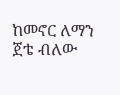ከመኖር ለማን ጀቴ ብለው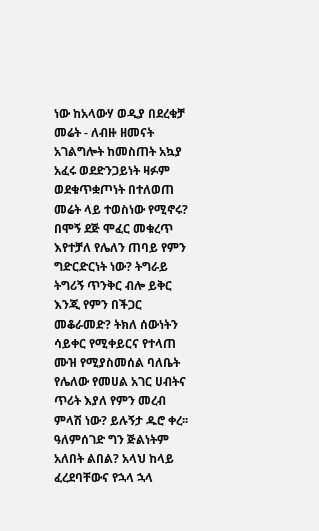ነው ከአላውሃ ወዲያ በደረቁቻ መሬት - ለብዙ ዘመናት አገልግሎት ከመስጠት አኳያ አፈሩ ወደድንጋይነት ዛፉም ወደቁጥቋጦነት በተለወጠ መሬት ላይ ተወስነው የሚኖሩ? በሞኝ ደጅ ሞፈር መቁረጥ እየተቻለ የሌለን ጠባይ የምን ግድርድርነት ነው? ትግራይ ትግሪኝ ጥንቅር ብሎ ይቅር እንጂ የምን በችጋር መቆራመድ? ትክለ ሰውነትን ሳይቀር የሚቀይርና የተላጠ ሙዝ የሚያስመሰል ባለቤት የሌለው የመሀል አገር ሀብትና ጥሪት እያለ የምን መረብ ምላሽ ነው? ይሉኝታ ዱሮ ቀረ፡፡ ዓለምሰገድ ግን ጅልነትም አለበት ልበል? አላህ ከላይ ፈረደባቸውና የኋላ ኋላ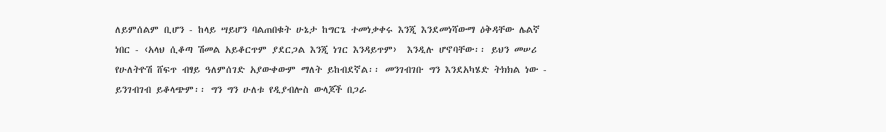ለይምሰልም ቢሆን - ከላይ ሣይሆን ባልጠበቁት ሁኔታ ከግርጌ ተመነቃቀሩ እንጂ እንደመነሻውማ ዕቅዳቸው ሌልኛ ነበር - ‹አላህ ሲቆጣ ሽመል አይቆርጥም ያደርጋል እንጂ ነገር እንዳይጥም›  እንዲሉ ሆኖባቸው፡፡ ይህን መሠሪ የሁለትዮሽ ሸፍጥ ብፃይ ዓለምሰገድ አያውቀውም ማለት ይከብደኛል፡፡ መንገብገቡ ግን እንደአካሄድ ትክክል ነው - ይንገብገብ ይቆላጭም፡፡ ግን ግን ሁለቱ የዲያብሎስ ውላጆች በጋራ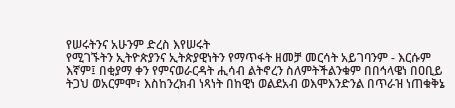የሠሩትንና አሁንም ድረስ እየሠሩት
የሚገኙትን ኢትዮጵያንና ኢትጵያዊነትን የማጥፋት ዘመቻ መርሳት አይገባንም - እርሱም እኛም፤ በቂያማ ቀን የምናወራርዳት ሒሳብ ልትኖረን ስለምትችልንቁም በበኅላዌነ በዐቢይ ትጋህ ወአርምሞ፣ እስከንረክብ ነጻነት በከዊነ ወልደአብ ወእሞእንድንል በጥራዝ ነጠቁቅኔ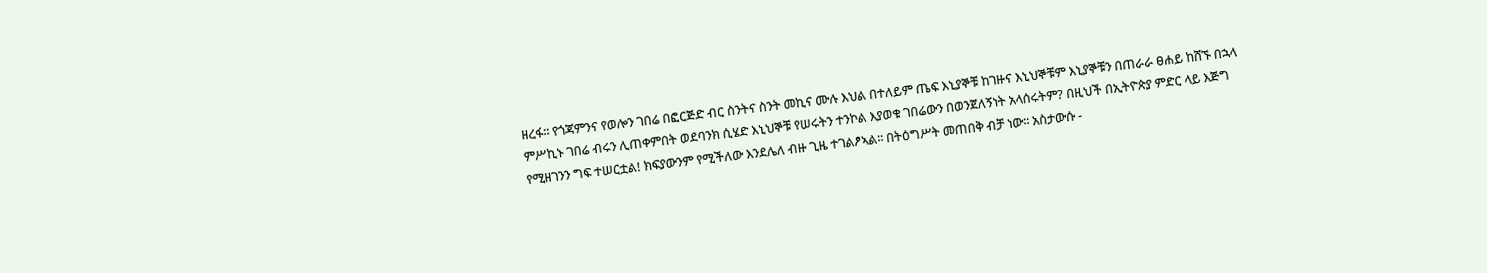ዘረፋ፡፡ የጎጃምንና የወሎን ገበሬ በፎርጅድ ብር ስንትና ስንት መኪና ሙሉ እህል በተለይም ጤፍ እኒያኞቹ ከገዙና እኒህኞቹም እኒያኞቹን በጠራራ ፀሐይ ከሸኙ በኋላ ምሥኪኑ ገበሬ ብሩን ሊጠቀምበት ወደባንክ ሲሄድ እኒህኞቹ የሠሩትን ተንኮል እያወቁ ገበሬውን በወንጀለኝነት አላሰሩትም? በዚህች በኢትዮጵያ ምድር ላይ እጅግ የሚዘገንን ግፍ ተሠርቷል! ክፍያውንም የሚችለው እንደሌለ ብዙ ጊዜ ተገልፆኣል፡፡ በትዕግሥት መጠበቅ ብቻ ነው፡፡ አስታውሱ -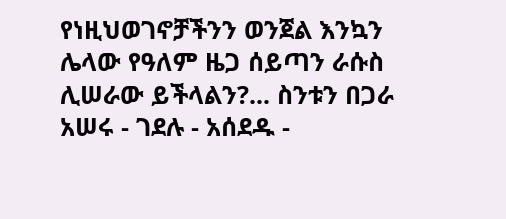የነዚህወገኖቻችንን ወንጀል እንኳን ሌላው የዓለም ዜጋ ሰይጣን ራሱስ ሊሠራው ይችላልን?... ስንቱን በጋራ አሠሩ - ገደሉ - አሰደዱ -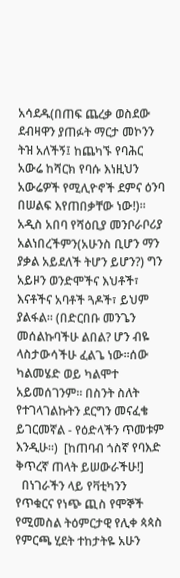አሳደዱ(በጠፍ ጨረቃ ወስደው ደብዛዋን ያጠፉት ማርታ መኮንን ትዝ አለችኝ፤ ከጨካኙ የባሕር አውሬ ከሻርክ የባሱ እነዚህን አውሬዎች የሚሊዮኖች ደምና ዕንባ በሠልፍ እየጠበቃቸው ነው!)፡፡ አዲስ አበባ የሻዕቢያ መንቦራቦሪያ አልነበረችምን(አሁንስ ቢሆን ማን ያቃል አይደለች ትሆን ይሆን?) ግን አይዞን ወንድሞችና እህቶች፣ እናቶችና አባቶች ጓዶች፣ ይህም ያልፋል፡፡ (በድርበቡ መንጌን መሰልኩባችሁ ልበል? ሆን ብዬ ላስታውሳችሁ ፈልጌ ነው፡፡ሰው ካልመሄድ ወይ ካልሞተ አይመሰገንም፡፡ በስንት ስለት የተገላገልኩትን ደርግን መናፈቄ ይገርመኛል - የዕድላችን ጥመቱም እንዲሁ፡፡)  [ከጠባብ ጎስኛ የባእድ ቅጥረኛ ጠላት ይሠውራችሁ!]
  በነገራችን ላይ የቫቲካንን የጥቁርና የነጭ ጪስ የሞኞች የሚመስል ትዕምርታዊ የሊቀ ጳጳስ የምርጫ ሂደት ተከታትዬ አሁን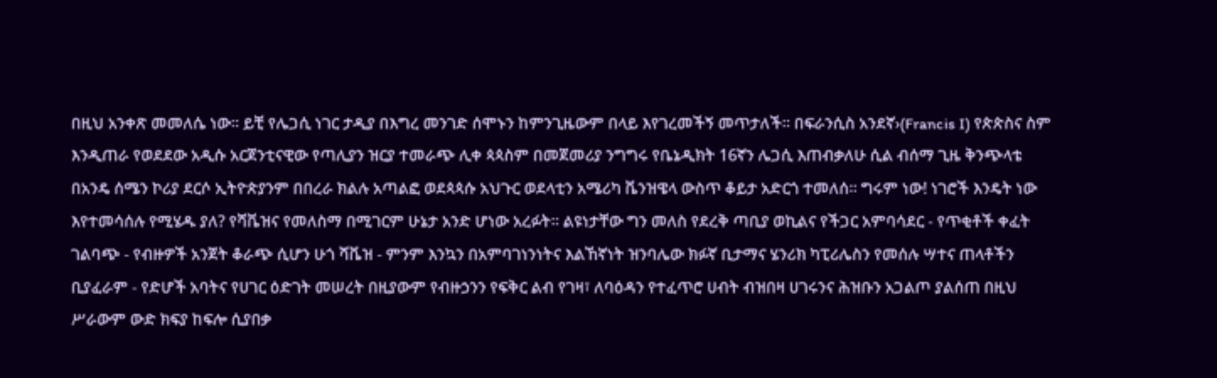በዚህ አንቀጽ መመለሴ ነው፡፡ ይቺ የሌጋሲ ነገር ታዲያ በእግረ መንገድ ሰሞኑን ከምንጊዜውም በላይ እየገረመችኝ መጥታለች፡፡ በፍራንሲስ አንደኛ›(Francis I) የጵጵስና ስም እንዲጠራ የወደደው አዲሱ አርጀንቲናዊው የጣሊያን ዝርያ ተመራጭ ሊቀ ጳጳስም በመጀመሪያ ንግግሩ የቤኔዲክት 16ኛን ሌጋሲ እጠብቃለሁ ሲል ብሰማ ጊዜ ቅንጭላቴ በአንዴ ሰሜን ኮሪያ ደርሶ ኢትዮጵያንም በበረራ ክልሉ አጣልፎ ወደጳጳሱ አህጉር ወደላቲን አሜሪካ ቬንዝዌላ ውስጥ ቆይታ አድርጎ ተመለሰ፡፡ ግሩም ነው! ነገሮች እንዴት ነው እየተመሳሰሉ የሚሄዱ ያለ? የሻቬዝና የመለስማ በሚገርም ሁኔታ አንድ ሆነው አረፉት፡፡ ልዩነታቸው ግን መለስ የደረቅ ጣቢያ ወኪልና የችጋር አምባሳደር - የጥቂቶች ቀፈት ገልባጭ - የብዙዎች አንጀት ቆራጭ ሲሆን ሁጎ ሻቬዝ - ምንም እንኳን በአምባገነንነትና እልኸኛነት ዝንባሌው ክፉኛ ቢታማና ሄንሪክ ካፒሪሌስን የመሰሉ ሣተና ጠላቶችን ቢያፈራም - የድሆች አባትና የሀገር ዕድገት መሠረት በዚያውም የብዙኃንን የፍቅር ልብ የገዛ፣ ለባዕዳን የተፈጥሮ ሀብት ብዝበዛ ሀገሩንና ሕዝቡን አጋልጦ ያልሰጠ በዚህ ሥራውም ውድ ክፍያ ከፍሎ ሲያበቃ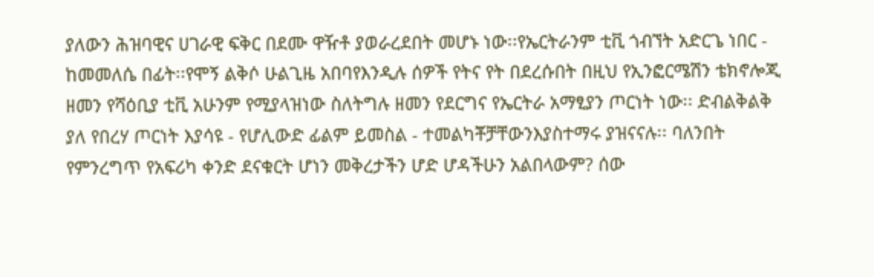ያለውን ሕዝባዊና ሀገራዊ ፍቅር በደሙ ዋዥቶ ያወራረደበት መሆኑ ነው፡፡የኤርትራንም ቲቪ ጎብኘት አድርጌ ነበር - ከመመለሴ በፊት፡፡የሞኝ ልቅሶ ሁልጊዜ አበባየእንዲሉ ሰዎች የትና የት በደረሱበት በዚህ የኢንፎርሜሽን ቴክኖሎጂ ዘመን የሻዕቢያ ቲቪ አሁንም የሚያላዝነው ስለትግሉ ዘመን የደርግና የኤርትራ አማፂያን ጦርነት ነው፡፡ ድብልቅልቅ ያለ የበረሃ ጦርነት እያሳዩ - የሆሊውድ ፊልም ይመስል - ተመልካቾቻቸውንእያስተማሩ ያዝናናሉ፡፡ ባለንበት የምንረግጥ የአፍሪካ ቀንድ ደናቁርት ሆነን መቅረታችን ሆድ ሆዳችሁን አልበላውም? ሰው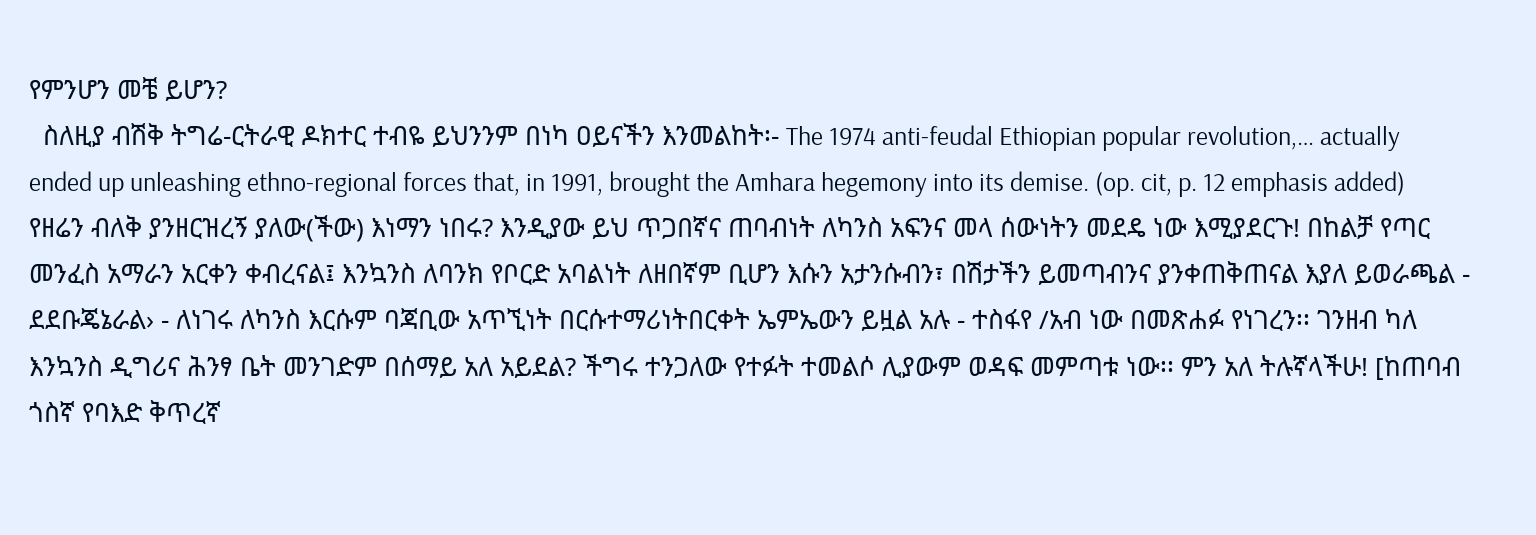የምንሆን መቼ ይሆን?
  ስለዚያ ብሽቅ ትግሬ-ርትራዊ ዶክተር ተብዬ ይህንንም በነካ ዐይናችን እንመልከት፡- The 1974 anti-feudal Ethiopian popular revolution,… actually ended up unleashing ethno-regional forces that, in 1991, brought the Amhara hegemony into its demise. (op. cit, p. 12 emphasis added)
የዘሬን ብለቅ ያንዘርዝረኝ ያለው(ችው) እነማን ነበሩ? እንዲያው ይህ ጥጋበኛና ጠባብነት ለካንስ አፍንና መላ ሰውነትን መደዴ ነው እሚያደርጉ! በከልቻ የጣር መንፈስ አማራን አርቀን ቀብረናል፤ እንኳንስ ለባንክ የቦርድ አባልነት ለዘበኛም ቢሆን እሱን አታንሱብን፣ በሽታችን ይመጣብንና ያንቀጠቅጠናል እያለ ይወራጫል - ደደቡጄኔራል› - ለነገሩ ለካንስ እርሱም ባጃቢው አጥኚነት በርሱተማሪነትበርቀት ኤምኤውን ይዟል አሉ - ተስፋየ /አብ ነው በመጽሐፉ የነገረን፡፡ ገንዘብ ካለ እንኳንስ ዲግሪና ሕንፃ ቤት መንገድም በሰማይ አለ አይደል? ችግሩ ተንጋለው የተፉት ተመልሶ ሊያውም ወዳፍ መምጣቱ ነው፡፡ ምን አለ ትሉኛላችሁ! [ከጠባብ ጎስኛ የባእድ ቅጥረኛ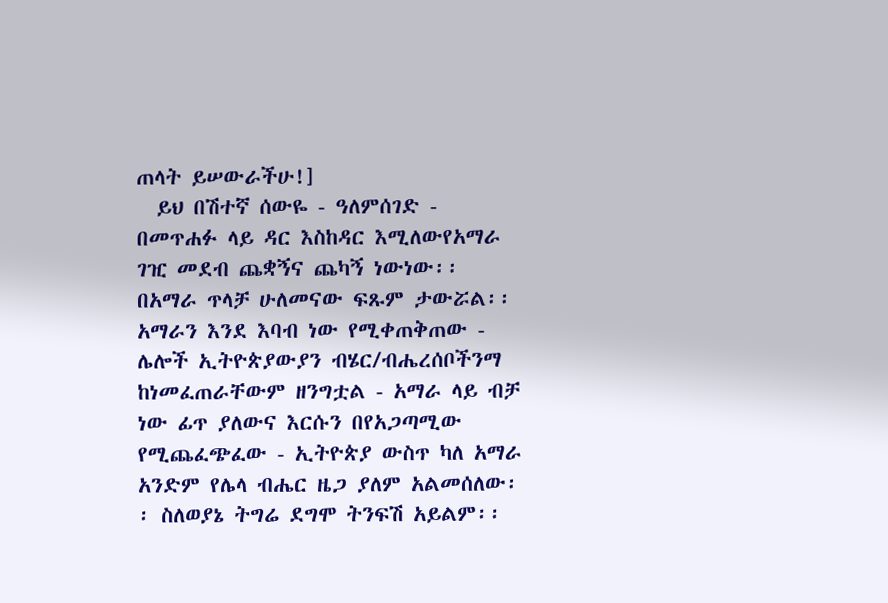ጠላት ይሠውራችሁ!]
  ይህ በሽተኛ ሰውዬ - ዓለምሰገድ - በመጥሐፉ ላይ ዳር እስከዳር እሚለውየአማራ ገዢ መደብ ጨቋኝና ጨካኝ ነውነው፡፡ በአማራ ጥላቻ ሁለመናው ፍጹም ታውሯል፡፡ አማራን እንደ እባብ ነው የሚቀጠቅጠው - ሌሎች ኢትዮጵያውያን ብሄር/ብሔረሰቦችንማ ከነመፈጠራቸውም ዘንግቷል - አማራ ላይ ብቻ ነው ፊጥ ያለውና እርሱን በየአጋጣሚው የሚጨፈጭፈው - ኢትዮጵያ ውስጥ ካለ አማራ አንድም የሌላ ብሔር ዜጋ ያለም አልመሰለው፡፡ ስለወያኔ ትግሬ ደግሞ ትንፍሽ አይልም፡፡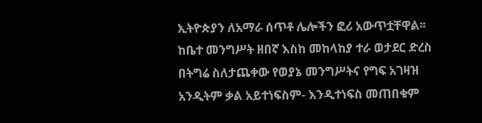ኢትዮጵያን ለአማራ ሰጥቶ ሌሎችን ፎሪ አውጥቷቸዋል፡፡ ከቤተ መንግሥት ዘበኛ እስከ መከላከያ ተራ ወታደር ድረስ በትግሬ ስለታጨቀው የወያኔ መንግሥትና የግፍ አገዛዝ አንዲትም ቃል አይተነፍስም- እንዲተነፍስ መጠበቁም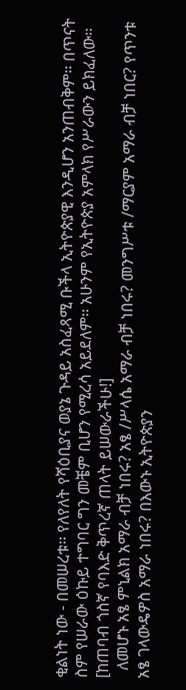ቂልነት ነው - በመሠረቱ፡፡ የለየለት የሻዕቢያና ወያኔ ጉዳይ አስፈጻሚ ቡችላ ኢትዮጵያዊ እንዲሆን አንጠብቅም፡፡ በጥናት ስም የሠራው ዕኩይ ተግባር ግን መቼም ቢሆን የሚረሳ አይደለም፡፡ አሁንም የኢትዮጵያ አምላክ የሥራውን ይክፈለው፡፡ [ከጠባብ ጎስኛ የባእድ ቅጥረኛ ጠላት ይሠውራችሁ!]
  ለመሆኑ አፄ ምኒልክ አማራ ብቻ ነበሩ? አፄ /ሥላሴ አማራ ብቻ ነበሩ? መንግሥቱ /ማርያም አማራ ብቻ ነበር? የጥንቱ አፄ ገላውዴዎስ አማራ ነበሩ? በእውኑ ኢትዮጵያን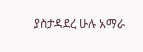ያስታዳደረ ሁሉ አማራ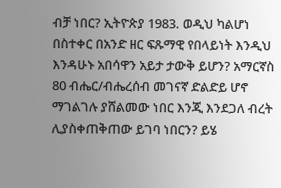ብቻ ነበር? ኢትዮጵያ 1983. ወዲህ ካልሆነ በስተቀር በአንድ ዘር ፍጹማዊ የበላይነት እንዲህ እንዳሁኑ አበሳዋን አይታ ታውቅ ይሆን? አማርኛስ 80 ብሔር/ብሔረሰብ መገናኛ ድልድይ ሆኖ ማገልገሉ ያሸልመው ነበር እንጂ እንደጋለ ብረት ሊያስቀጠቅጠው ይገባ ነበርን? ይሄ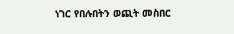ነገር የበሉበትን ወጪት መስበር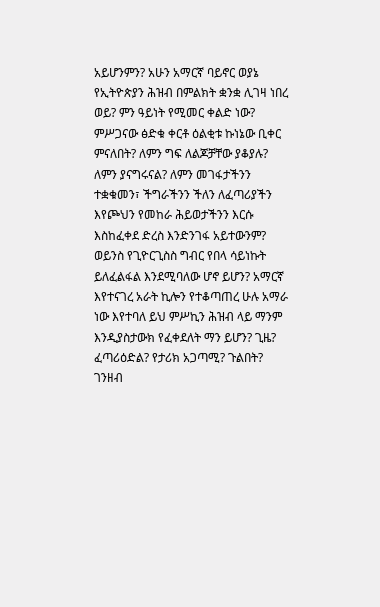አይሆንምን? አሁን አማርኛ ባይኖር ወያኔ የኢትዮጵያን ሕዝብ በምልክት ቋንቋ ሊገዛ ነበረ ወይ? ምን ዓይነት የሚመር ቀልድ ነው? ምሥጋናው ፅድቁ ቀርቶ ዕልቂቱ ኩነኔው ቢቀር ምናለበት? ለምን ግፍ ለልጆቻቸው ያቆያሉ? ለምን ያናግሩናል? ለምን መገፋታችንን ተቋቁመን፣ ችግራችንን ችለን ለፈጣሪያችን እየጮህን የመከራ ሕይወታችንን እርሱ እስከፈቀደ ድረስ እንድንገፋ አይተውንም? ወይንስ የጊዮርጊስስ ግብር የበላ ሳይነኩት ይለፈልፋል እንደሚባለው ሆኖ ይሆን? አማርኛ እየተናገረ አራት ኪሎን የተቆጣጠረ ሁሉ አማራ ነው እየተባለ ይህ ምሥኪን ሕዝብ ላይ ማንም እንዲያስታውክ የፈቀደለት ማን ይሆን? ጊዜ? ፈጣሪዕድል? የታሪክ አጋጣሚ? ጉልበት? ገንዘብ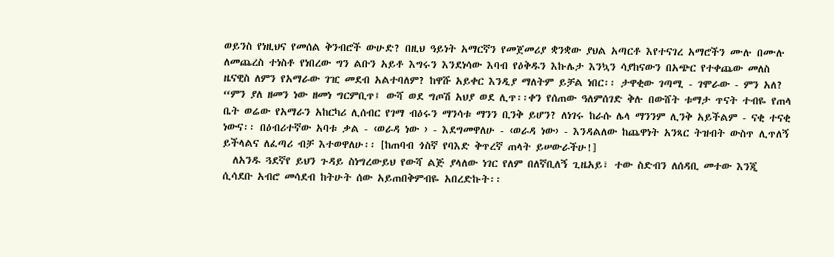ወይንስ የነዚህና የመሰል ቅንብሮች ውሁድ? በዚህ ዓይነት አማርኛን የመጀመሪያ ቋንቋው ያህል አጣርቶ እየተናገረ አማሮችን ሙሉ በሙሉ ለመጨረስ ተነስቶ የነበረው ግን ልቡን አይቶ እግሩን እንደነሳው እባብ የዕቅዱን እኩሌታ እንኳን ሳያከናውን በአጭር የተቀጨው መለስ ዜናዊስ ለምን የአማራው ገዢ መደብ አልተባለም? ከዋሹ አይቀር እንዲያ ማለትም ይቻል ነበር፡፡ ታዋቂው ገጣሚ - ገሞራው - ምን አለ? “ምን ያለ ዘመን ነው ዘመነ ግርምቢጥ፤ ውሻ ወደ ግጦሽ አህያ ወደ ሊጥ፡፡ቀን የሰጠው ዓለምሰገድ ቅሉ በውሸት ቱማታ ጥናት ተብዬ የጠላ ቤት ወሬው የአማራን አከርካሪ ሊሰብር የገማ ብዕሩን ማንሳቱ ማንን ቢንቅ ይሆን? ለነገሩ ከራሱ ሌላ ማንንም ሊንቅ አይችልም - ናቂ ተናቂ ነውና፡፡ በዕብሪተኛው አባቱ ቃል - ‹ወራዳ ነው › - እደግመዋለሁ - ‹ወራዳ ነው› - እንዳልለው ከጨዋነት አንጻር ትዝብት ውስጥ ሊጥለኝ ይችላልና ለፈጣሪ ብቻ እተወዋለሁ፡፡ [ከጠባብ ጎስኛ የባእድ ቅጥረኛ ጠላት ይሠውራችሁ!]
  ለአንዱ ጓደኛየ ይህን ጉዳይ ስነግረውይህ የውሻ ልጅ ያላለው ነገር የለም በለኛቢለኝ ጊዜአይ፣ ተው ስድብን ለሰዳቢ መተው እንጂ ሲሳደቡ አብሮ መሳደብ ከትሁት ሰው አይጠበቅምብዬ አበረድኩት፡፡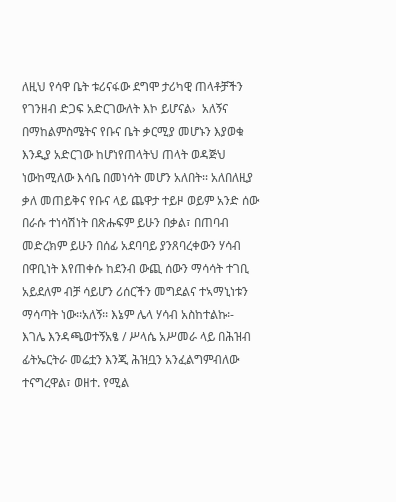ለዚህ የሳዋ ቤት ቱሪናፋው ደግሞ ታሪካዊ ጠላቶቻችን የገንዘብ ድጋፍ አድርገውለት እኮ ይሆናል›  አለኝና በማከልምስሜትና የቡና ቤት ቃርሚያ መሆኑን እያወቁ እንዲያ አድርገው ከሆነየጠላትህ ጠላት ወዳጅህ ነውከሚለው እሳቤ በመነሳት መሆን አለበት፡፡ አለበለዚያ ቃለ መጠይቅና የቡና ላይ ጨዋታ ተይዞ ወይም አንድ ሰው በራሱ ተነሳሽነት በጽሑፍም ይሁን በቃል፣ በጠባብ መድረክም ይሁን በሰፊ አደባባይ ያንጸባረቀውን ሃሳብ በዋቢነት እየጠቀሱ ከደንብ ውጪ ሰውን ማሳሳት ተገቢ አይደለም ብቻ ሳይሆን ሪሰርችን መግደልና ተኣማኒነቱን ማሳጣት ነው፡፡አለኝ፡፡ እኔም ሌላ ሃሳብ አስከተልኩ፡- እገሌ እንዳጫወተኝአፄ / ሥላሴ አሥመራ ላይ በሕዝብ ፊትኤርትራ መሬቷን እንጂ ሕዝቧን አንፈልግምብለው ተናግረዋል፣ ወዘተ. የሚል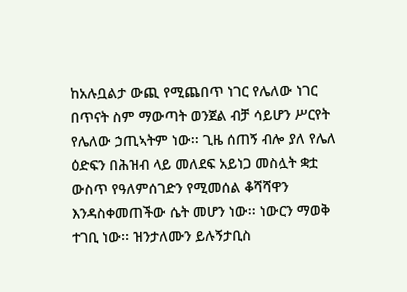ከአሉቧልታ ውጪ የሚጨበጥ ነገር የሌለው ነገር በጥናት ስም ማውጣት ወንጀል ብቻ ሳይሆን ሥርየት የሌለው ኃጢኣትም ነው፡፡ ጊዜ ሰጠኝ ብሎ ያለ የሌለ ዕድፍን በሕዝብ ላይ መለደፍ አይነጋ መስሏት ቋቷ ውስጥ የዓለምሰገድን የሚመሰል ቆሻሻዋን እንዳስቀመጠችው ሴት መሆን ነው፡፡ ነውርን ማወቅ ተገቢ ነው፡፡ ዝንታለሙን ይሉኝታቢስ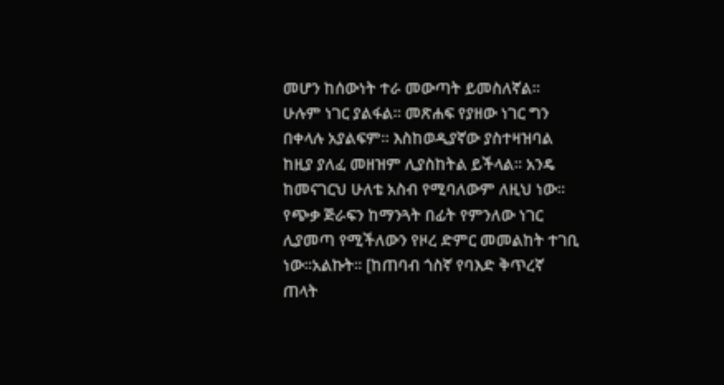መሆን ከሰውነት ተራ መውጣት ይመስለኛል፡፡ ሁሉም ነገር ያልፋል፡፡ መጽሐፍ የያዘው ነገር ግን በቀላሉ አያልፍም፡፡ እስከወዲያኛው ያስተዛዝባል ከዚያ ያለፈ መዘዝም ሊያስከትል ይችላል፡፡ አንዴ ከመናገርህ ሁለቴ አስብ የሚባለውም ለዚህ ነው፡፡ የጭቃ ጅራፍን ከማንጓት በፊት የምንለው ነገር ሊያመጣ የሚችለውን የዞረ ድምር መመልከት ተገቢ ነው፡፡አልኩት፡፡ [ከጠባብ ጎስኛ የባእድ ቅጥረኛ ጠላት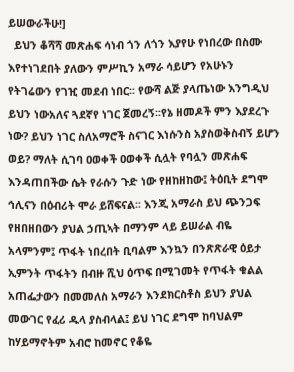ይሠውራችሁ!]
  ይህን ቆሻሻ መጽሐፍ ሳነብ ጎን ለጎን እያየሁ የነበረው በስሙ እየተነገደበት ያለውን ምሥኪን አማራ ሳይሆን የአሁኑን የትገሬውን የገዢ መደብ ነበር፡፡ የውሻ ልጅ ያላጤነው እንግዲህ ይህን ነውአለና ጓደኛየ ነገር ጀመረኝ፡፡የኔ ዘመዶች ምን እያደረጉ ነው? ይህን ነገር ስለአማሮች ስናገር እነሱንስ አያስወቅስብኝ ይሆን ወይ? ማለት ሲገባ ዐወቀች ዐወቀች ሲሏት የባሏን መጽሐፍ እንዳጠበችው ሴት የራሱን ጉድ ነው የዘከዘከው፤ ትዕቢት ደግሞ ኅሊናን በዕብሪት ሞራ ይሸፍናል፡፡ እንጂ አማራስ ይህ ጭንጋፍ የዘበዘበውን ያህል ኃጢኣት በማንም ላይ ይሠራል ብዬ አላምንም፤ ጥፋት ነበረበት ቢባልም እንኳን በንጽጽራዊ ዕይታ ኢምንት ጥፋትን በብዙ ሺህ ዕጥፍ በሚገመት የጥፋት ቁልል አጠፌታውን በመመለስ አማራን እንደክርስቶስ ይህን ያህል መውገር የፈሪ ዱላ ያስብላል፤ ይህ ነገር ደግሞ ከባህልም ከሃይማኖትም አብሮ ከመኖር የቆዬ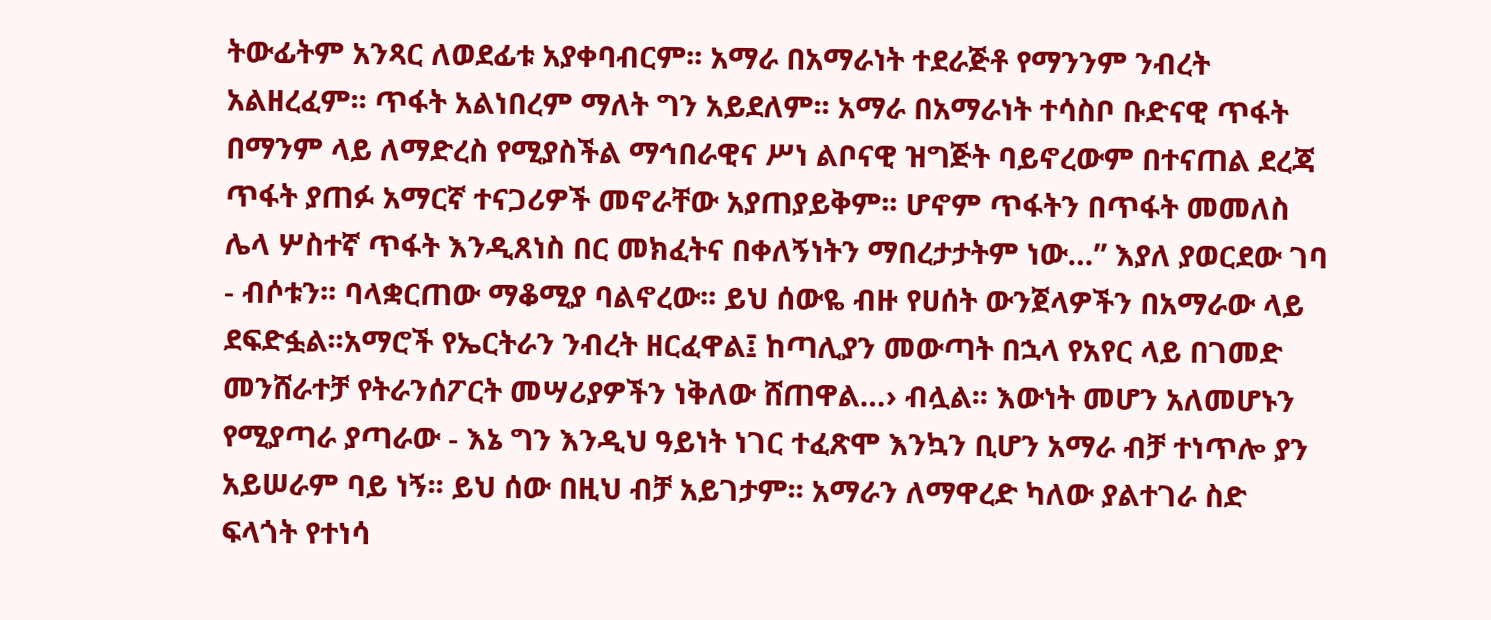ትውፊትም አንጻር ለወደፊቱ አያቀባብርም፡፡ አማራ በአማራነት ተደራጅቶ የማንንም ንብረት አልዘረፈም፡፡ ጥፋት አልነበረም ማለት ግን አይደለም፡፡ አማራ በአማራነት ተሳስቦ ቡድናዊ ጥፋት በማንም ላይ ለማድረስ የሚያስችል ማኅበራዊና ሥነ ልቦናዊ ዝግጅት ባይኖረውም በተናጠል ደረጃ ጥፋት ያጠፉ አማርኛ ተናጋሪዎች መኖራቸው አያጠያይቅም፡፡ ሆኖም ጥፋትን በጥፋት መመለስ ሌላ ሦስተኛ ጥፋት እንዲጸነስ በር መክፈትና በቀለኝነትን ማበረታታትም ነው…” እያለ ያወርደው ገባ - ብሶቱን፡፡ ባላቋርጠው ማቆሚያ ባልኖረው፡፡ ይህ ሰውዬ ብዙ የሀሰት ውንጀላዎችን በአማራው ላይ ደፍድፏል፡፡አማሮች የኤርትራን ንብረት ዘርፈዋል፤ ከጣሊያን መውጣት በኋላ የአየር ላይ በገመድ መንሸራተቻ የትራንሰፖርት መሣሪያዎችን ነቅለው ሸጠዋል…› ብሏል፡፡ እውነት መሆን አለመሆኑን የሚያጣራ ያጣራው - እኔ ግን እንዲህ ዓይነት ነገር ተፈጽሞ እንኳን ቢሆን አማራ ብቻ ተነጥሎ ያን አይሠራም ባይ ነኝ፡፡ ይህ ሰው በዚህ ብቻ አይገታም፡፡ አማራን ለማዋረድ ካለው ያልተገራ ስድ ፍላጎት የተነሳ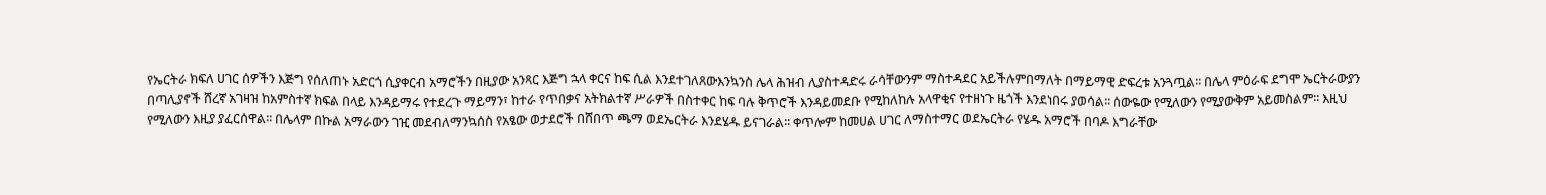የኤርትራ ክፍለ ሀገር ሰዎችን እጅግ የሰለጠኑ አድርጎ ሲያቀርብ አማሮችን በዚያው አንጻር እጅግ ኋላ ቀርና ከፍ ሲል እንደተገለጸውእንኳንስ ሌላ ሕዝብ ሊያስተዳድሩ ራሳቸውንም ማስተዳደር አይችሉምበማለት በማይማዊ ድፍረቱ አንጓጧል፡፡ በሌላ ምዕራፍ ደግሞ ኤርትራውያን በጣሊያኖች ሸረኛ አገዛዝ ከአምስተኛ ክፍል በላይ እንዳይማሩ የተደረጉ ማይማን፣ ከተራ የጥበቃና አትክልተኛ ሥራዎች በስተቀር ከፍ ባሉ ቅጥሮች እንዳይመደቡ የሚከለከሉ አላዋቂና የተዘነጉ ዜጎች እንደነበሩ ያወሳል፡፡ ሰውዬው የሚለውን የሚያውቅም አይመስልም፡፡ እዚህ የሚለውን እዚያ ያፈርሰዋል፡፡ በሌላም በኩል አማራውን ገዢ መደብለማንኳሰስ የአፄው ወታደሮች በሸበጥ ጫማ ወደኤርትራ እንደሄዱ ይናገራል፡፡ ቀጥሎም ከመሀል ሀገር ለማስተማር ወደኤርትራ የሄዱ አማሮች በባዶ እግራቸው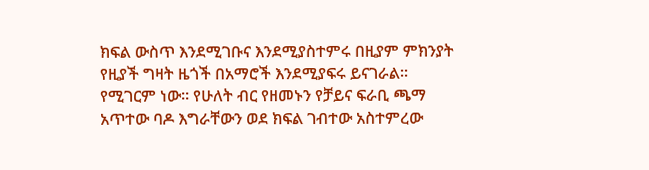ክፍል ውስጥ እንደሚገቡና እንደሚያስተምሩ በዚያም ምክንያት የዚያች ግዛት ዜጎች በአማሮች እንደሚያፍሩ ይናገራል፡፡ የሚገርም ነው፡፡ የሁለት ብር የዘመኑን የቻይና ፍራቢ ጫማ አጥተው ባዶ እግራቸውን ወደ ክፍል ገብተው አስተምረው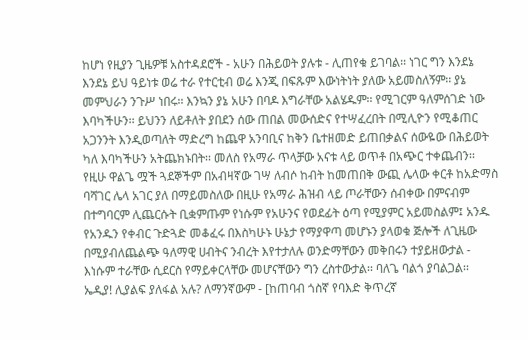ከሆነ የዚያን ጊዜዎቹ አስተዳደሮች - አሁን በሕይወት ያሉቱ - ሊጠየቁ ይገባል፡፡ ነገር ግን እንደኔ እንደኔ ይህ ዓይነቱ ወሬ ተራ የተርቲብ ወሬ እንጂ በፍጹም እውነትነት ያለው አይመስለኝም፡፡ ያኔ መምህራን ንጉሥ ነበሩ፡፡ እንኳን ያኔ አሁን በባዶ እግራቸው አልሄዱም፡፡ የሚገርም ዓለምሰገድ ነው እባካችሁን፡፡ ይህንን ለይቶለት ያበደን ሰው ጠበል መውሰድና የተሣፈረበት በሚሊዮን የሚቆጠር አጋንንት እንዲወጣለት ማድረግ ከጨዋ አንባቢና ከቅን ቤተዘመድ ይጠበቃልና ሰውዬው በሕይወት ካለ እባካችሁን አትጨክኑበት፡፡ መለስ የአማራ ጥላቻው አናቱ ላይ ወጥቶ በአጭር ተቀጨብን፡፡ የዚሁ ዋልጌ ሟች ጓደኞችም በአብዛኛው ገሣ ለብሶ ከብት ከመጠበቅ ውጪ ሌላው ቀርቶ ከአድማስ ባሻገር ሌላ አገር ያለ በማይመስለው በዚሁ የአማራ ሕዝብ ላይ ጦራቸውን ሰብቀው በምናብም በተግባርም ሊጨርሱት ቢቋምጡም የነሱም የአሁንና የወደፊት ዕጣ የሚያምር አይመስልም፤ አንዱ የአንዱን የቀብር ጉድጓድ መቆፈሩ በእስካሁኑ ሁኔታ የማያዋጣ መሆኑን ያላወቁ ጅሎች ለጊዜው በሚያብለጨልጭ ዓለማዊ ሀብትና ንብረት እየተታለሉ ወንድማቸውን መቅበሩን ተያይዘውታል - እነሱም ተራቸው ሲደርስ የማይቀርላቸው መሆናቸውን ግን ረስተውታል፡፡ ባለጌ ባልጎ ያባልጋል፡፡ ኤዲያ! ሊያልፍ ያለፋል አሉ? ለማንኛውም - [ከጠባብ ጎስኛ የባእድ ቅጥረኛ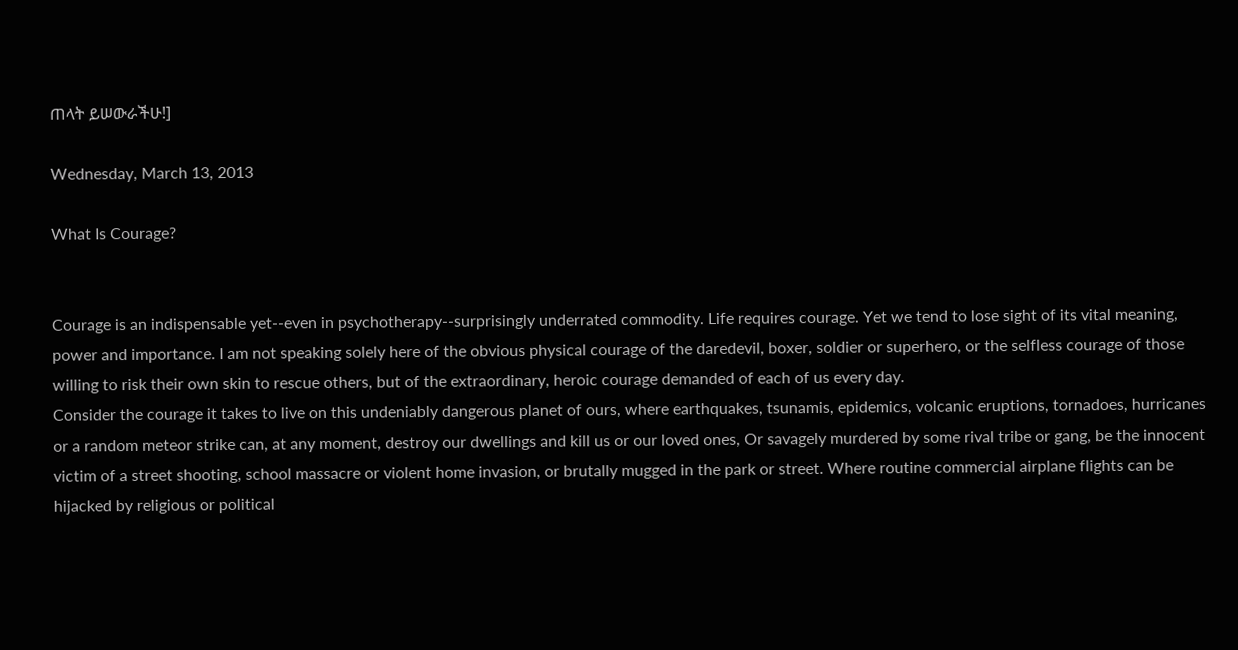ጠላት ይሠውራችሁ!]

Wednesday, March 13, 2013

What Is Courage?


Courage is an indispensable yet--even in psychotherapy--surprisingly underrated commodity. Life requires courage. Yet we tend to lose sight of its vital meaning, power and importance. I am not speaking solely here of the obvious physical courage of the daredevil, boxer, soldier or superhero, or the selfless courage of those willing to risk their own skin to rescue others, but of the extraordinary, heroic courage demanded of each of us every day.
Consider the courage it takes to live on this undeniably dangerous planet of ours, where earthquakes, tsunamis, epidemics, volcanic eruptions, tornadoes, hurricanes or a random meteor strike can, at any moment, destroy our dwellings and kill us or our loved ones, Or savagely murdered by some rival tribe or gang, be the innocent victim of a street shooting, school massacre or violent home invasion, or brutally mugged in the park or street. Where routine commercial airplane flights can be hijacked by religious or political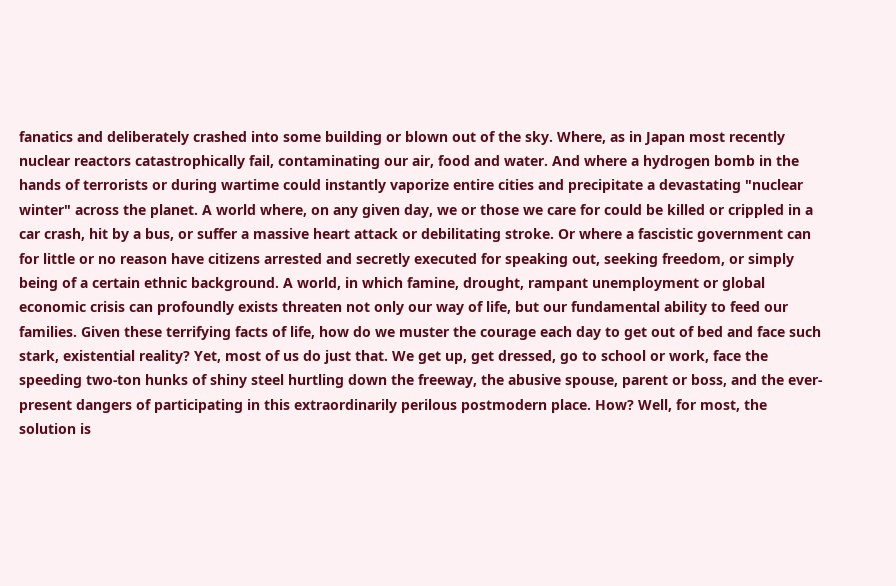fanatics and deliberately crashed into some building or blown out of the sky. Where, as in Japan most recently nuclear reactors catastrophically fail, contaminating our air, food and water. And where a hydrogen bomb in the hands of terrorists or during wartime could instantly vaporize entire cities and precipitate a devastating "nuclear winter" across the planet. A world where, on any given day, we or those we care for could be killed or crippled in a car crash, hit by a bus, or suffer a massive heart attack or debilitating stroke. Or where a fascistic government can for little or no reason have citizens arrested and secretly executed for speaking out, seeking freedom, or simply being of a certain ethnic background. A world, in which famine, drought, rampant unemployment or global economic crisis can profoundly exists threaten not only our way of life, but our fundamental ability to feed our families. Given these terrifying facts of life, how do we muster the courage each day to get out of bed and face such stark, existential reality? Yet, most of us do just that. We get up, get dressed, go to school or work, face the speeding two-ton hunks of shiny steel hurtling down the freeway, the abusive spouse, parent or boss, and the ever-present dangers of participating in this extraordinarily perilous postmodern place. How? Well, for most, the solution is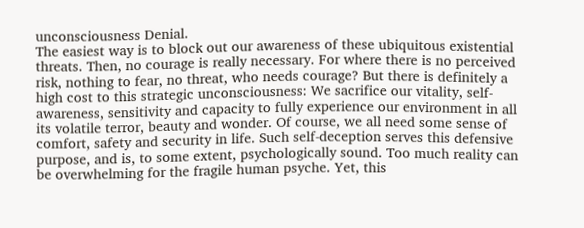unconsciousness Denial.
The easiest way is to block out our awareness of these ubiquitous existential threats. Then, no courage is really necessary. For where there is no perceived risk, nothing to fear, no threat, who needs courage? But there is definitely a high cost to this strategic unconsciousness: We sacrifice our vitality, self-awareness, sensitivity and capacity to fully experience our environment in all its volatile terror, beauty and wonder. Of course, we all need some sense of comfort, safety and security in life. Such self-deception serves this defensive purpose, and is, to some extent, psychologically sound. Too much reality can be overwhelming for the fragile human psyche. Yet, this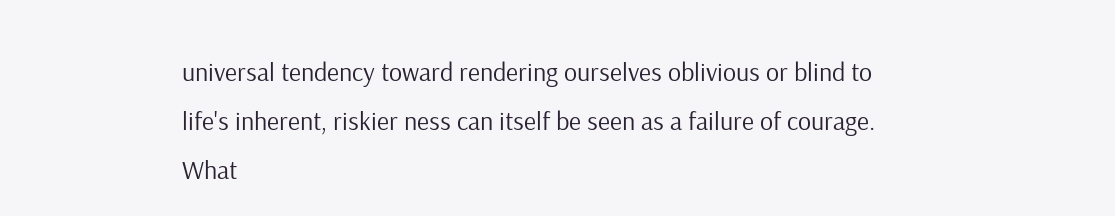universal tendency toward rendering ourselves oblivious or blind to life's inherent, riskier ness can itself be seen as a failure of courage.
What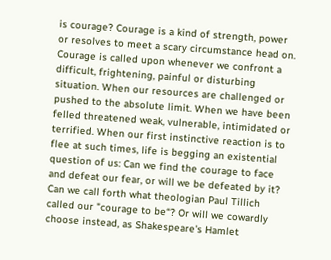is courage? Courage is a kind of strength, power or resolves to meet a scary circumstance head on. Courage is called upon whenever we confront a difficult, frightening, painful or disturbing situation. When our resources are challenged or pushed to the absolute limit. When we have been felled threatened weak, vulnerable, intimidated or terrified. When our first instinctive reaction is to flee at such times, life is begging an existential question of us: Can we find the courage to face and defeat our fear, or will we be defeated by it? Can we call forth what theologian Paul Tillich called our "courage to be“? Or will we cowardly choose instead, as Shakespeare's Hamlet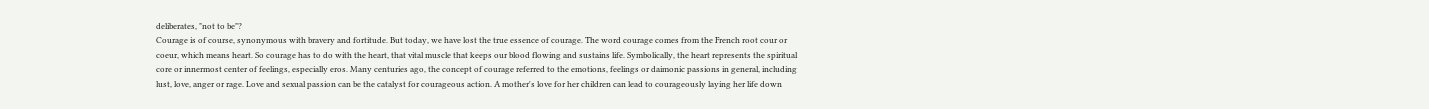deliberates, "not to be"?
Courage is of course, synonymous with bravery and fortitude. But today, we have lost the true essence of courage. The word courage comes from the French root cour or coeur, which means heart. So courage has to do with the heart, that vital muscle that keeps our blood flowing and sustains life. Symbolically, the heart represents the spiritual core or innermost center of feelings, especially eros. Many centuries ago, the concept of courage referred to the emotions, feelings or daimonic passions in general, including lust, love, anger or rage. Love and sexual passion can be the catalyst for courageous action. A mother's love for her children can lead to courageously laying her life down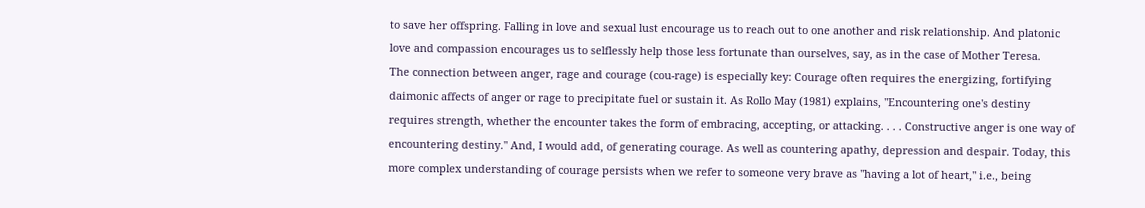to save her offspring. Falling in love and sexual lust encourage us to reach out to one another and risk relationship. And platonic love and compassion encourages us to selflessly help those less fortunate than ourselves, say, as in the case of Mother Teresa.
The connection between anger, rage and courage (cou-rage) is especially key: Courage often requires the energizing, fortifying daimonic affects of anger or rage to precipitate fuel or sustain it. As Rollo May (1981) explains, "Encountering one's destiny requires strength, whether the encounter takes the form of embracing, accepting, or attacking. . . . Constructive anger is one way of encountering destiny." And, I would add, of generating courage. As well as countering apathy, depression and despair. Today, this more complex understanding of courage persists when we refer to someone very brave as "having a lot of heart," i.e., being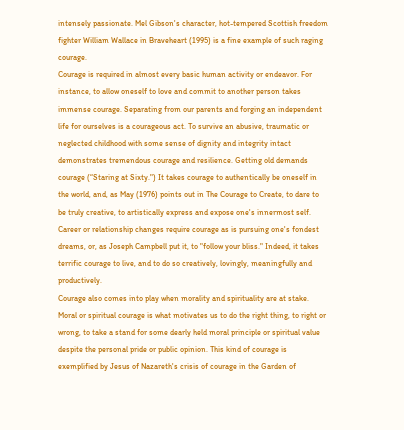intensely passionate. Mel Gibson's character, hot-tempered Scottish freedom fighter William Wallace in Braveheart (1995) is a fine example of such raging courage.
Courage is required in almost every basic human activity or endeavor. For instance, to allow oneself to love and commit to another person takes immense courage. Separating from our parents and forging an independent life for ourselves is a courageous act. To survive an abusive, traumatic or neglected childhood with some sense of dignity and integrity intact demonstrates tremendous courage and resilience. Getting old demands courage (“Staring at Sixty.") It takes courage to authentically be oneself in the world, and, as May (1976) points out in The Courage to Create, to dare to be truly creative, to artistically express and expose one's innermost self. Career or relationship changes require courage as is pursuing one's fondest dreams, or, as Joseph Campbell put it, to "follow your bliss." Indeed, it takes terrific courage to live, and to do so creatively, lovingly, meaningfully and productively.
Courage also comes into play when morality and spirituality are at stake. Moral or spiritual courage is what motivates us to do the right thing, to right or wrong, to take a stand for some dearly held moral principle or spiritual value despite the personal pride or public opinion. This kind of courage is exemplified by Jesus of Nazareth's crisis of courage in the Garden of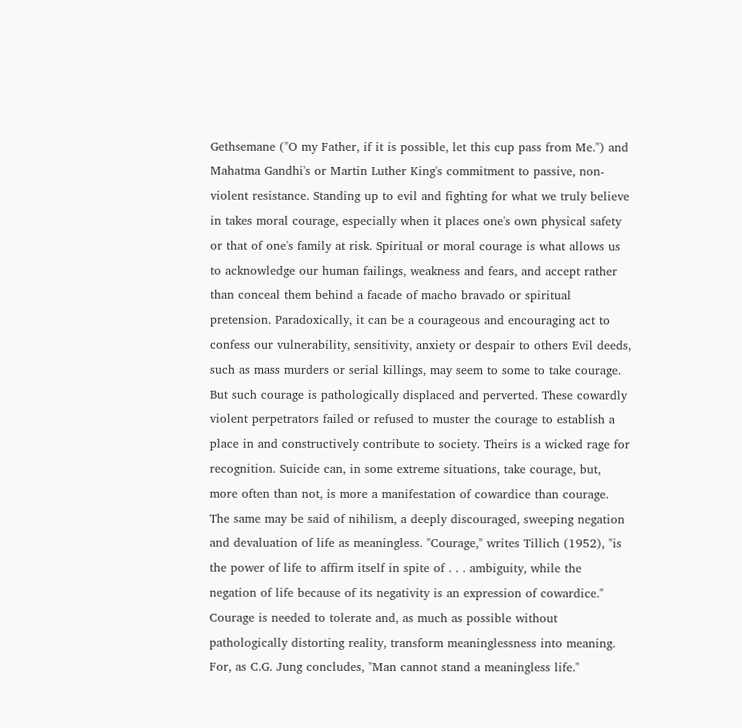Gethsemane ("O my Father, if it is possible, let this cup pass from Me.") and Mahatma Gandhi's or Martin Luther King's commitment to passive, non-violent resistance. Standing up to evil and fighting for what we truly believe in takes moral courage, especially when it places one's own physical safety or that of one's family at risk. Spiritual or moral courage is what allows us to acknowledge our human failings, weakness and fears, and accept rather than conceal them behind a facade of macho bravado or spiritual pretension. Paradoxically, it can be a courageous and encouraging act to confess our vulnerability, sensitivity, anxiety or despair to others Evil deeds, such as mass murders or serial killings, may seem to some to take courage. But such courage is pathologically displaced and perverted. These cowardly violent perpetrators failed or refused to muster the courage to establish a place in and constructively contribute to society. Theirs is a wicked rage for recognition. Suicide can, in some extreme situations, take courage, but, more often than not, is more a manifestation of cowardice than courage. The same may be said of nihilism, a deeply discouraged, sweeping negation and devaluation of life as meaningless. "Courage," writes Tillich (1952), "is the power of life to affirm itself in spite of . . . ambiguity, while the negation of life because of its negativity is an expression of cowardice." Courage is needed to tolerate and, as much as possible without pathologically distorting reality, transform meaninglessness into meaning. For, as C.G. Jung concludes, "Man cannot stand a meaningless life."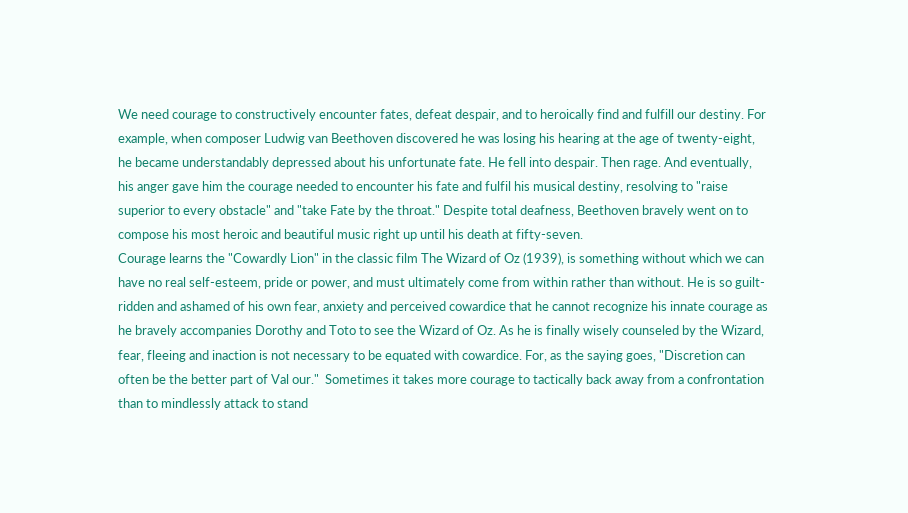We need courage to constructively encounter fates, defeat despair, and to heroically find and fulfill our destiny. For example, when composer Ludwig van Beethoven discovered he was losing his hearing at the age of twenty-eight, he became understandably depressed about his unfortunate fate. He fell into despair. Then rage. And eventually, his anger gave him the courage needed to encounter his fate and fulfil his musical destiny, resolving to "raise superior to every obstacle" and "take Fate by the throat." Despite total deafness, Beethoven bravely went on to compose his most heroic and beautiful music right up until his death at fifty-seven.
Courage learns the "Cowardly Lion" in the classic film The Wizard of Oz (1939), is something without which we can have no real self-esteem, pride or power, and must ultimately come from within rather than without. He is so guilt-ridden and ashamed of his own fear, anxiety and perceived cowardice that he cannot recognize his innate courage as he bravely accompanies Dorothy and Toto to see the Wizard of Oz. As he is finally wisely counseled by the Wizard, fear, fleeing and inaction is not necessary to be equated with cowardice. For, as the saying goes, "Discretion can often be the better part of Val our."  Sometimes it takes more courage to tactically back away from a confrontation than to mindlessly attack to stand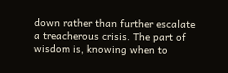down rather than further escalate a treacherous crisis. The part of wisdom is, knowing when to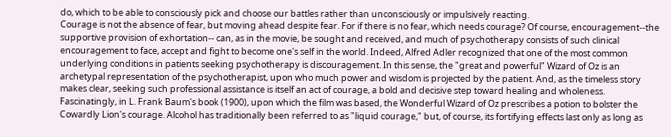do, which to be able to consciously pick and choose our battles rather than unconsciously or impulsively reacting.
Courage is not the absence of fear, but moving ahead despite fear. For if there is no fear, which needs courage? Of course, encouragement--the supportive provision of exhortation-- can, as in the movie, be sought and received, and much of psychotherapy consists of such clinical encouragement to face, accept and fight to become one's self in the world. Indeed, Alfred Adler recognized that one of the most common underlying conditions in patients seeking psychotherapy is discouragement. In this sense, the "great and powerful" Wizard of Oz is an archetypal representation of the psychotherapist, upon who much power and wisdom is projected by the patient. And, as the timeless story makes clear, seeking such professional assistance is itself an act of courage, a bold and decisive step toward healing and wholeness.
Fascinatingly, in L. Frank Baum's book (1900), upon which the film was based, the Wonderful Wizard of Oz prescribes a potion to bolster the Cowardly Lion's courage. Alcohol has traditionally been referred to as "liquid courage," but, of course, its fortifying effects last only as long as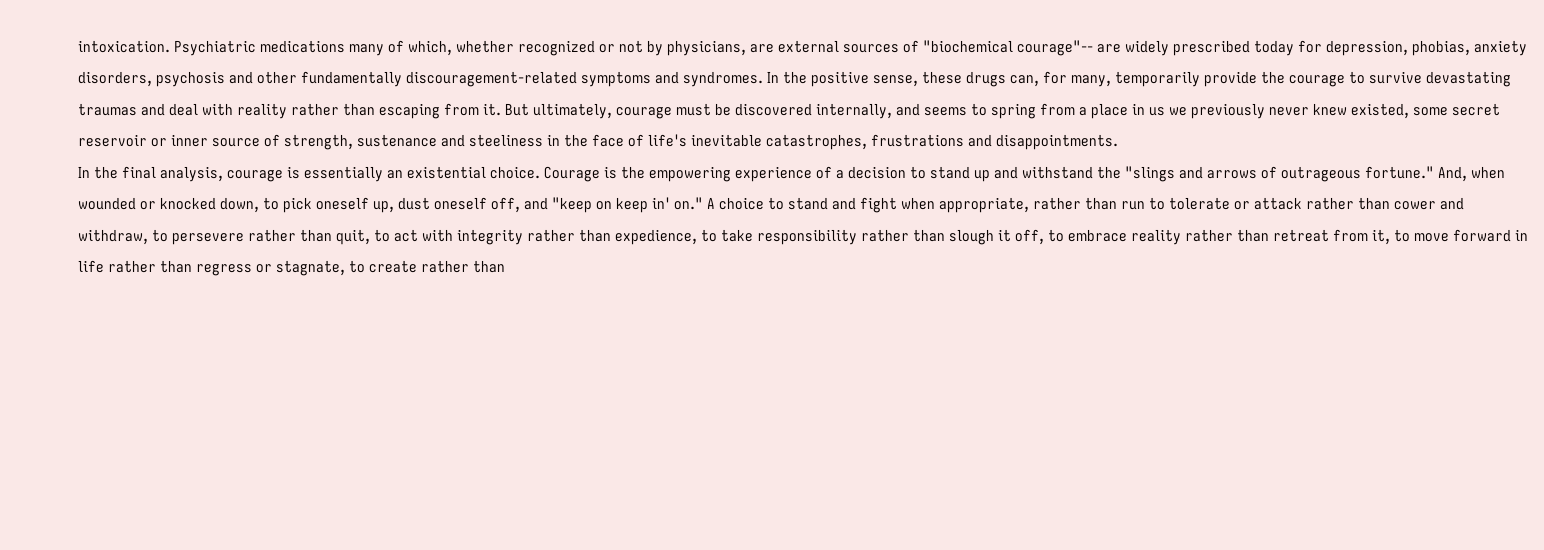intoxication. Psychiatric medications many of which, whether recognized or not by physicians, are external sources of "biochemical courage"-- are widely prescribed today for depression, phobias, anxiety disorders, psychosis and other fundamentally discouragement-related symptoms and syndromes. In the positive sense, these drugs can, for many, temporarily provide the courage to survive devastating traumas and deal with reality rather than escaping from it. But ultimately, courage must be discovered internally, and seems to spring from a place in us we previously never knew existed, some secret reservoir or inner source of strength, sustenance and steeliness in the face of life's inevitable catastrophes, frustrations and disappointments.
In the final analysis, courage is essentially an existential choice. Courage is the empowering experience of a decision to stand up and withstand the "slings and arrows of outrageous fortune." And, when wounded or knocked down, to pick oneself up, dust oneself off, and "keep on keep in' on." A choice to stand and fight when appropriate, rather than run to tolerate or attack rather than cower and withdraw, to persevere rather than quit, to act with integrity rather than expedience, to take responsibility rather than slough it off, to embrace reality rather than retreat from it, to move forward in life rather than regress or stagnate, to create rather than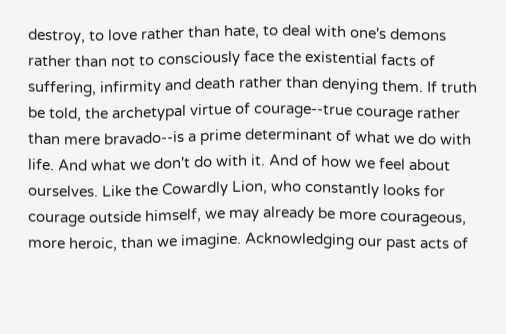destroy, to love rather than hate, to deal with one's demons rather than not to consciously face the existential facts of suffering, infirmity and death rather than denying them. If truth be told, the archetypal virtue of courage--true courage rather than mere bravado--is a prime determinant of what we do with life. And what we don't do with it. And of how we feel about ourselves. Like the Cowardly Lion, who constantly looks for courage outside himself, we may already be more courageous, more heroic, than we imagine. Acknowledging our past acts of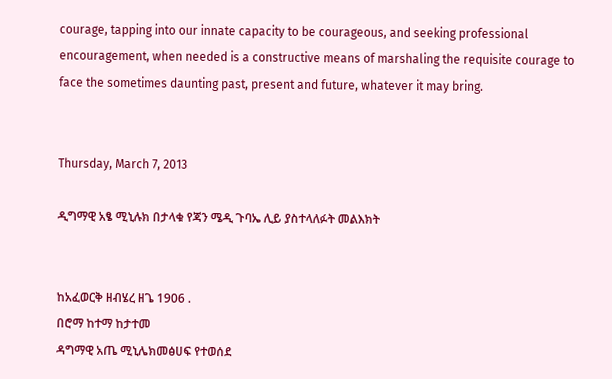courage, tapping into our innate capacity to be courageous, and seeking professional encouragement, when needed is a constructive means of marshaling the requisite courage to face the sometimes daunting past, present and future, whatever it may bring.


Thursday, March 7, 2013

ዲግማዊ አፄ ሚኒሉክ በታላቁ የጃን ሜዲ ጉባኤ ሊይ ያስተላለፉት መልእክት


ከአፈወርቅ ዘብሄረ ዘጌ 1906 .
በሮማ ከተማ ከታተመ
ዳግማዊ አጤ ሚኒሌክመፅሀፍ የተወሰደ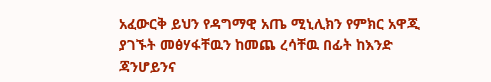አፈውርቅ ይህን የዳግማዊ አጤ ሚኒሊክን የምክር አዋጂ ያገኙት መፅሃፋቸዉን ከመጨ ረሳቸዉ በፊት ከእንድ ጃንሆይንና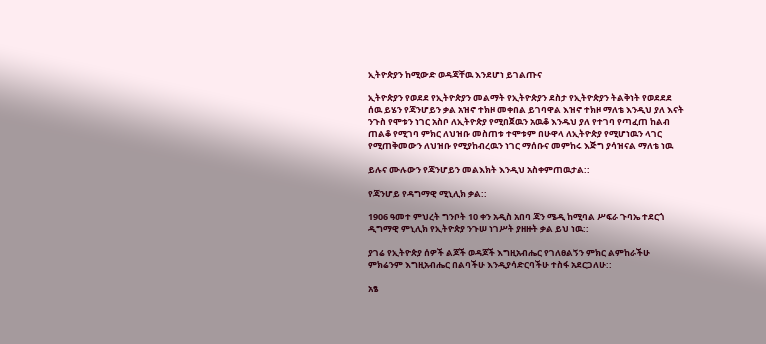ኢትዮጵያን ከሚውድ ወዳጃቸዉ እንደሆነ ይገልጡና

ኢትዮጵያን የወደደ የኢትዮጵያን መልማት የኢትዮጵያን ደስታ የኢትዮጵያን ትልቅነት የወደደደ ሰዉ ይሄን የጃንሆይን ቃል አዝኖ ተክዞ መቀበል ይገባዋል እዝኖ ተክዞ ማለቴ እንዲህ ያለ እናት ንጉስ የሞቱን ነገር አስቦ ለኢትዮጵያ የሚበጀዉን አዉቆ እንዱህ ያለ የተገባ የጣፈጠ ከልብ ጠልቆ የሚገባ ምክር ለህዝቡ መስጠቱ ተሞቱም በሁዋላ ለኢትዮጵያ የሚሆነዉን ላገር የሚጠቅመውን ለህዝቡ የሚያከብረዉን ነገር ማሰቡና መምከሩ እጅግ ያሳዝናል ማለቴ ነዉ

ይሉና ሙሉውን የጃንሆይን መልእክት እንዲህ አስቀምጠዉታል::

የጃንሆይ የዳግማዊ ሚኒሊክ ቃል::

1906 ዓመተ ምህረት ግንቦት 10 ቀን አዲስ አበባ ጃን ሜዲ ከሚባል ሥፍራ ጉባኤ ተደርጎ ዲግማዊ ምኒሊክ የኢትዮጵያ ንጉሠ ነገሥት ያዘዙት ቃል ይህ ነዉ::

ያገሬ የኢትዮጵያ ሰዎች ልጆች ወዳጆች እግዚአብሔር የገለፀልኝን ምክር ልምከራችሁ ምክሬንም እግዚአብሔር በልባችሁ እንዲያሳድርባችሁ ተስፋ አደርጋለሁ::

አፄ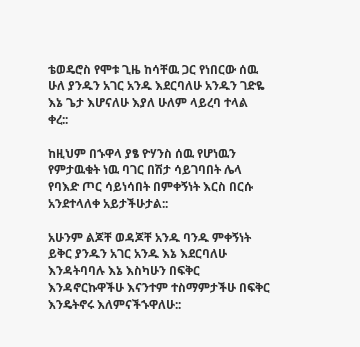ቴወዴሮስ የሞቱ ጊዜ ከሳቸዉ ጋር የነበርው ሰዉ ሁለ ያንዱን አገር አንዱ እደርባለሁ አንዱን ገድዬ እኔ ጌታ እሆናለሁ እያለ ሁለም ላይረባ ተላል ቀረ::

ከዚህም በኁዋላ ያፄ ዮሃንስ ሰዉ የሆነዉን የምታዉቁት ነዉ ባገር በሽታ ሳይገባበት ሌላ የባእድ ጦር ሳይነሳበት በምቀኝነት እርስ በርሱ አንደተላለቀ አይታችሁታል::

አሁንም ልጆቸ ወዳጆቸ አንዱ ባንዱ ምቀኝነት ይቅር ያንዱን አገር አንዱ እኔ እደርባለሁ እንዳትባባሉ እኔ እስካሁን በፍቅር እንዳኖርኩዋችሁ እናንተም ተስማምታችሁ በፍቅር እንዴትኖሩ እለምናችኁዋለሁ::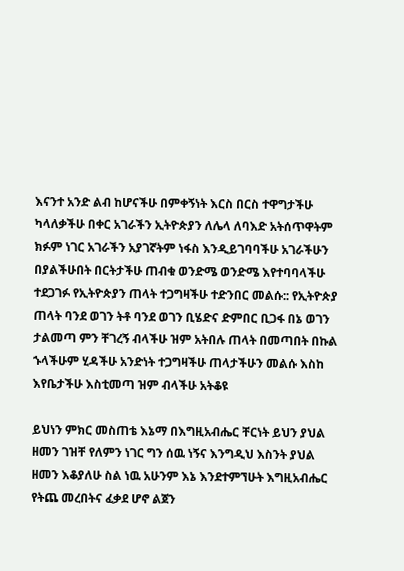እናንተ አንድ ልብ ከሆናችሁ በምቀኝነት እርስ በርስ ተዋግታችሁ ካላለቃችሁ በቀር አገራችን ኢትዮጵያን ለሌላ ለባእድ አትሰጥዋትም ክፉም ነገር አገራችን አያገኛትም ነፋስ እንዲይገባባችሁ አገራችሁን በያልችሁበት በርትታችሁ ጠብቁ ወንድሜ ወንድሜ እየተባባላችሁ ተደጋገፉ የኢትዮጵያን ጠላት ተጋግዛችሁ ተድንበር መልሱ:: የኢትዮጵያ ጠላት ባንደ ወገን ትቶ ባንደ ወገን ቢሄድና ድምበር ቢጋፋ በኔ ወገን ታልመጣ ምን ቸገረኝ ብላችሁ ዝም አትበሉ ጠላት በመጣበት በኩል ኁላችሁም ሂዳችሁ አንድነት ተጋግዛችሁ ጠላታችሁን መልሱ እስከ እየቤታችሁ እስቲመጣ ዝም ብላችሁ አትቆዩ

ይህነን ምክር መስጠቴ እኔማ በእግዚአብሔር ቸርነት ይህን ያህል ዘመን ገዝቸ የለምን ነገር ግን ሰዉ ነኝና እንግዲህ እስንት ያህል ዘመን እቆያለሁ ስል ነዉ አሁንም እኔ እንደተምኘሁት እግዚአብሔር የትጨ መረበትና ፈቃደ ሆኖ ልጀን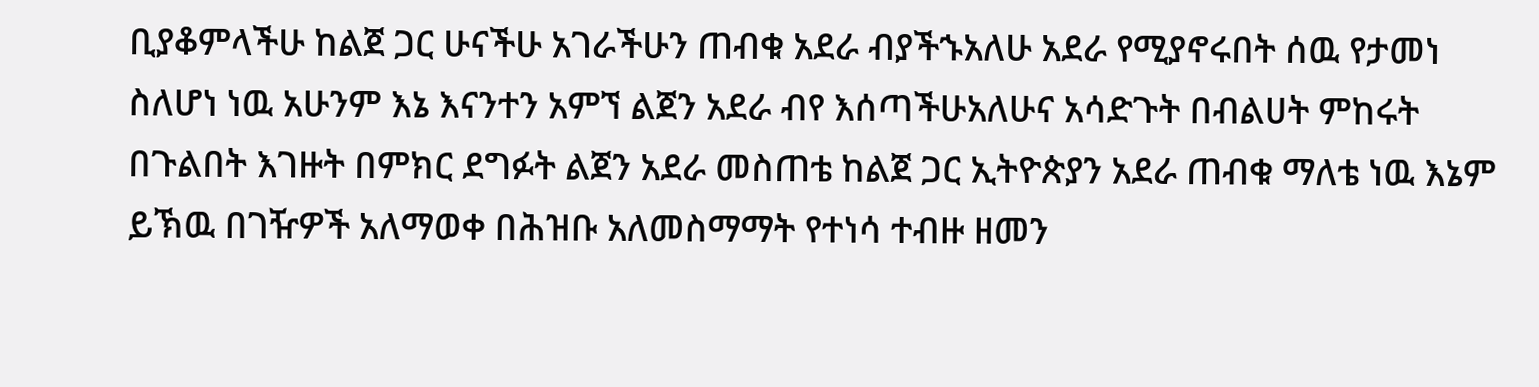ቢያቆምላችሁ ከልጀ ጋር ሁናችሁ አገራችሁን ጠብቁ አደራ ብያችኁአለሁ አደራ የሚያኖሩበት ሰዉ የታመነ ስለሆነ ነዉ አሁንም እኔ እናንተን አምኘ ልጀን አደራ ብየ እሰጣችሁአለሁና አሳድጉት በብልሀት ምከሩት በጉልበት እገዙት በምክር ደግፉት ልጀን አደራ መስጠቴ ከልጀ ጋር ኢትዮጵያን አደራ ጠብቁ ማለቴ ነዉ እኔም ይኽዉ በገዥዎች አለማወቀ በሕዝቡ አለመስማማት የተነሳ ተብዙ ዘመን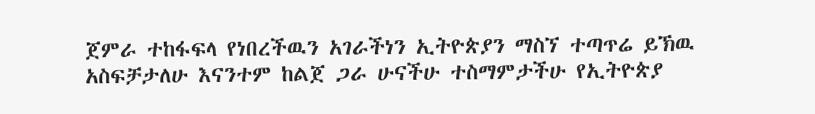ጀምራ ተከፋፍላ የነበረችዉን አገራችነን ኢትዮጵያን ማስኘ ተጣጥሬ ይኽዉ አስፍቻታለሁ እናንተም ከልጀ ጋራ ሁናችሁ ተስማምታችሁ የኢትዮጵያ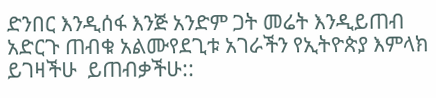ድንበር እንዲሰፋ እንጅ አንድም ጋት መሬት እንዲይጠብ አድርጉ ጠብቁ አልሙየደጊቱ አገራችን የኢትዮጵያ እምላክ ይገዛችሁ  ይጠብቃችሁ::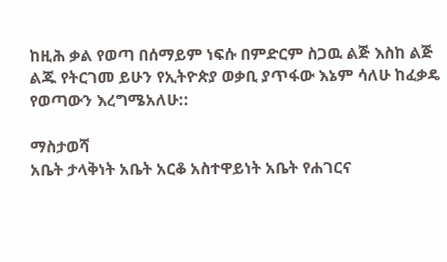ከዚሕ ቃል የወጣ በሰማይም ነፍሱ በምድርም ስጋዉ ልጅ እስከ ልጅ ልጁ የትርገመ ይሁን የኢትዮጵያ ወቃቢ ያጥፋው እኔም ሳለሁ ከፈቃዴ የወጣውን እረግሜአለሁ::

ማስታወሻ
አቤት ታላቅነት አቤት አርቆ አስተዋይነት አቤት የሐገርና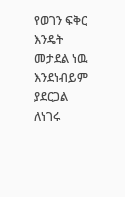የወገን ፍቅር እንዴት
መታደል ነዉ እንደነብይም ያደርጋል ለነገሩ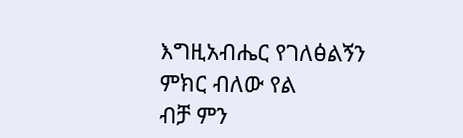እግዚአብሔር የገለፅልኝን ምክር ብለው የል
ብቻ ምን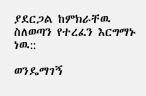ያደርጋል ከምክራቸዉ ስለወጣን የተረፈን እርግማኑ ነዉ::

ወንዴማገኝ